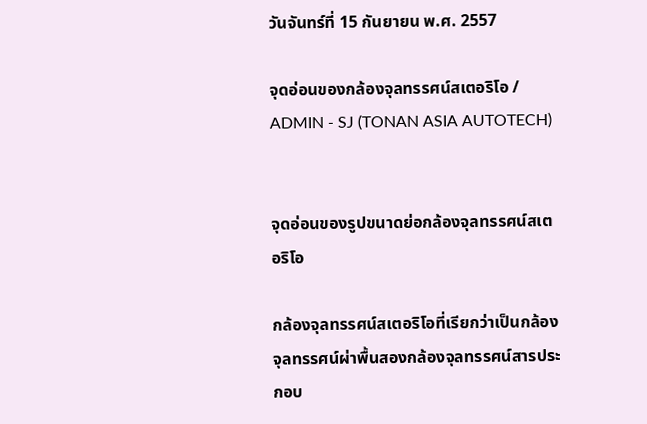วันจันทร์ที่ 15 กันยายน พ.ศ. 2557

จุดอ่อนของกล้องจุลทรรศน์สเตอริโอ / ADMIN - SJ (TONAN ASIA AUTOTECH)


จุดอ่อนของรูปขนาดย่อกล้องจุลทรรศน์สเตอริโอ

กล้องจุลทรรศน์สเตอริโอที่เรียกว่าเป็นกล้องจุลทรรศน์ผ่าพื้นสองกล้องจุลทรรศน์สารประกอบ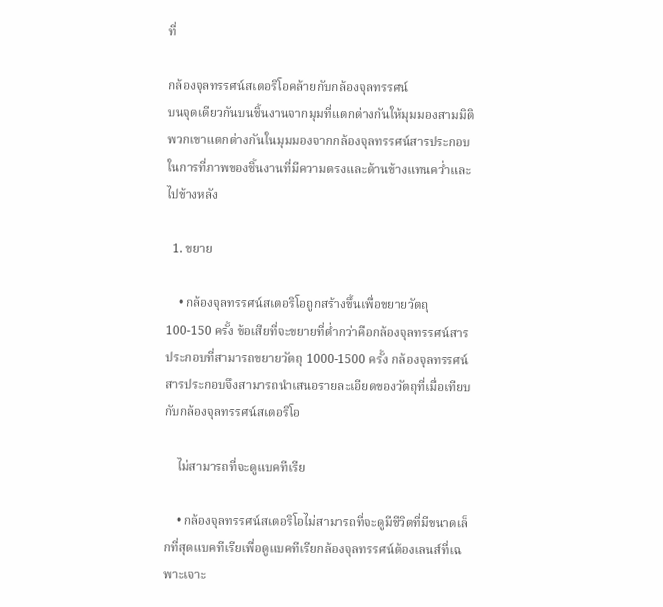ที่

กล้องจุลทรรศน์สเตอริโอคล้ายกับกล้องจุลทรรศน์
บนจุดเดียวกันบนชิ้นงานจากมุมที่แตกต่างกันให้มุมมองสามมิติ พวกเขาแตกต่างกันในมุมมองจากกล้องจุลทรรศน์สารประกอบในการที่ภาพของชิ้นงานที่มีความตรงและด้านข้างแทนคว่ำและไปข้างหลัง

  1. ขยาย

    • กล้องจุลทรรศน์สเตอริโอถูกสร้างขึ้นเพื่อขยายวัตถุ 100-150 ครั้ง ข้อเสียที่จะขยายที่ต่ำกว่าคือกล้องจุลทรรศน์สารประกอบที่สามารถขยายวัตถุ 1000-1500 ครั้ง กล้องจุลทรรศน์สารประกอบจึงสามารถนำเสนอรายละเอียดของวัตถุที่เมื่อเทียบกับกล้องจุลทรรศน์สเตอริโอ

    ไม่สามารถที่จะดูแบคทีเรีย

    • กล้องจุลทรรศน์สเตอริโอไม่สามารถที่จะดูมีชีวิตที่มีขนาดเล็กที่สุดแบคทีเรียเพื่อดูแบคทีเรียกล้องจุลทรรศน์ต้องเลนส์ที่เฉพาะเจาะ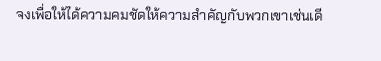จงเพื่อให้ได้ความคมชัดให้ความสำคัญกับพวกเขาเช่นเดี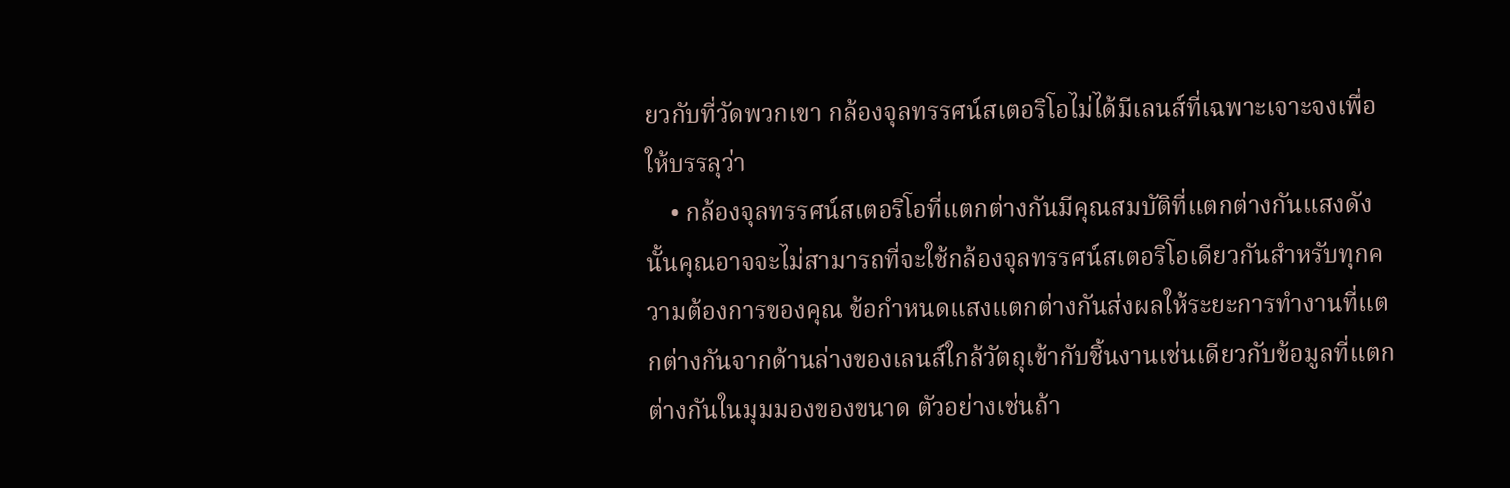ยวกับที่วัดพวกเขา กล้องจุลทรรศน์สเตอริโอไม่ได้มีเลนส์ที่เฉพาะเจาะจงเพื่อให้บรรลุว่า
    • กล้องจุลทรรศน์สเตอริโอที่แตกต่างกันมีคุณสมบัติที่แตกต่างกันแสงดังนั้นคุณอาจจะไม่สามารถที่จะใช้กล้องจุลทรรศน์สเตอริโอเดียวกันสำหรับทุกความต้องการของคุณ ข้อกำหนดแสงแตกต่างกันส่งผลให้ระยะการทำงานที่แตกต่างกันจากด้านล่างของเลนส์ใกล้วัตถุเข้ากับชิ้นงานเช่นเดียวกับข้อมูลที่แตกต่างกันในมุมมองของขนาด ตัวอย่างเช่นถ้า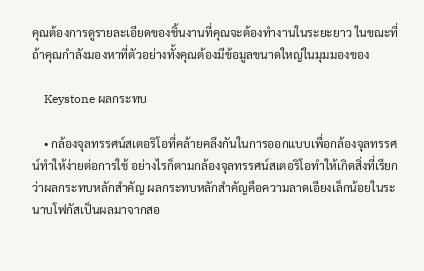คุณต้องการดูรายละเอียดของชิ้นงานที่คุณจะต้องทำงานในระยะยาว ในขณะที่ถ้าคุณกำลังมองหาที่ตัวอย่างทั้งคุณต้องมีข้อมูลขนาดใหญ่ในมุมมองของ

    Keystone ผลกระทบ

    • กล้องจุลทรรศน์สเตอริโอที่คล้ายคลึงกันในการออกแบบเพื่อกล้องจุลทรรศน์ทำให้ง่ายต่อการใช้ อย่างไรก็ตามกล้องจุลทรรศน์สเตอริโอทำให้เกิดสิ่งที่เรียกว่าผลกระทบหลักสำคัญ ผลกระทบหลักสำคัญคือความลาดเอียงเล็กน้อยในระนาบโฟกัสเป็นผลมาจากสอ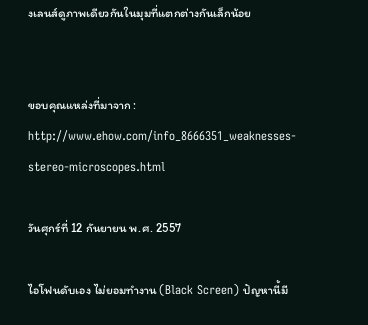งเลนส์ดูภาพเดียวกันในมุมที่แตกต่างกันเล็กน้อย


ขอบคุณแหล่งที่มาจาก : http://www.ehow.com/info_8666351_weaknesses-stereo-microscopes.html

วันศุกร์ที่ 12 กันยายน พ.ศ. 2557

ไอโฟนดับเอง ไม่ยอมทำงาน (Black Screen) ปัญหานี้มี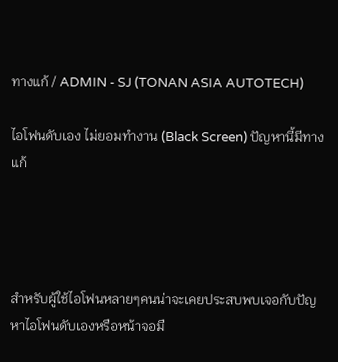ทางแก้ / ADMIN - SJ (TONAN ASIA AUTOTECH)

ไอโฟนดับเอง ไม่ยอมทำงาน (Black Screen) ปัญหานี้มีทางแก้




สำหรับผู้ใช้ไอโฟนหลายๆคนน่าจะเคยประสบพบเจอกับปัญหาไอโฟนดับเองหรือหน้าจอมื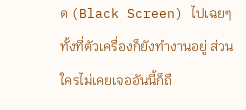ด (Black Screen) ไปเฉยๆทั้งที่ตัวเครื่องก็ยังทำงานอยู่ ส่วนใครไม่เคยเจออันนี้ก็ถื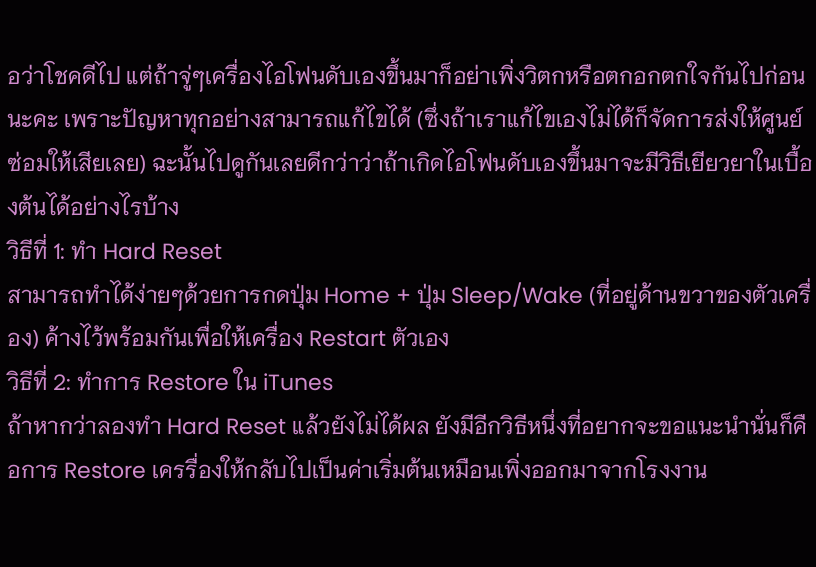อว่าโชคดีไป แต่ถ้าจู่ๆเครื่องไอโฟนดับเองขึ้นมาก็อย่าเพิ่งวิตกหรือตกอกตกใจกันไปก่อนนะคะ เพราะปัญหาทุกอย่างสามารถแก้ไขได้ (ซึ่งถ้าเราแก้ไขเองไม่ได้ก็จัดการส่งให้ศูนย์ซ่อมให้เสียเลย) ฉะนั้นไปดูกันเลยดีกว่าว่าถ้าเกิดไอโฟนดับเองขึ้นมาจะมีวิธีเยียวยาในเบื้องต้นได้อย่างไรบ้าง
วิธีที่ 1: ทำ Hard Reset
สามารถทำได้ง่ายๆด้วยการกดปุ่ม Home + ปุ่ม Sleep/Wake (ที่อยู่ด้านขวาของตัวเครื่อง) ค้างไว้พร้อมกันเพื่อให้เครื่อง Restart ตัวเอง
วิธีที่ 2: ทำการ Restore ใน iTunes
ถ้าหากว่าลองทำ Hard Reset แล้วยังไม่ได้ผล ยังมีอีกวิธีหนึ่งที่อยากจะขอแนะนำนั่นก็คือการ Restore เครรื่องให้กลับไปเป็นค่าเริ่มต้นเหมือนเพิ่งออกมาจากโรงงาน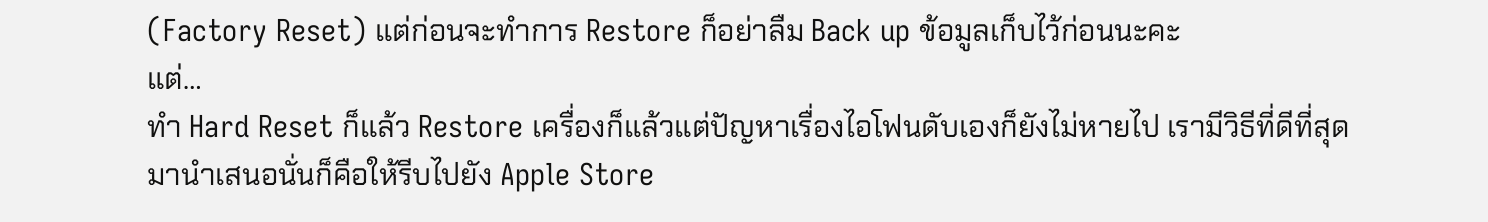(Factory Reset) แต่ก่อนจะทำการ Restore ก็อย่าลืม Back up ข้อมูลเก็บไว้ก่อนนะคะ
แต่…
ทำ Hard Reset ก็แล้ว Restore เครื่องก็แล้วแต่ปัญหาเรื่องไอโฟนดับเองก็ยังไม่หายไป เรามีวิธีที่ดีที่สุดมานำเสนอนั่นก็คือให้รีบไปยัง Apple Store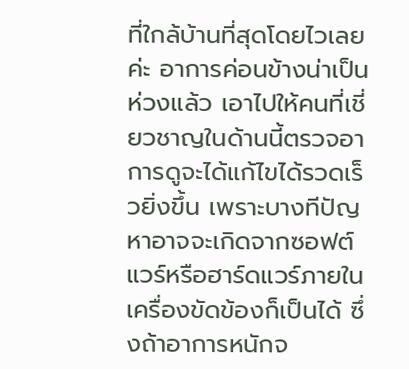ที่ใกล้บ้านที่สุดโดยไวเลยค่ะ อาการค่อนข้างน่าเป็นห่วงแล้ว เอาไปให้คนที่เชี่ยวชาญในด้านนี้ตรวจอาการดูจะได้แก้ไขได้รวดเร็วยิ่งขึ้น เพราะบางทีปัญหาอาจจะเกิดจากซอฟต์แวร์หรือฮาร์ดแวร์ภายในเครื่องขัดข้องก็เป็นได้ ซึ่งถ้าอาการหนักจ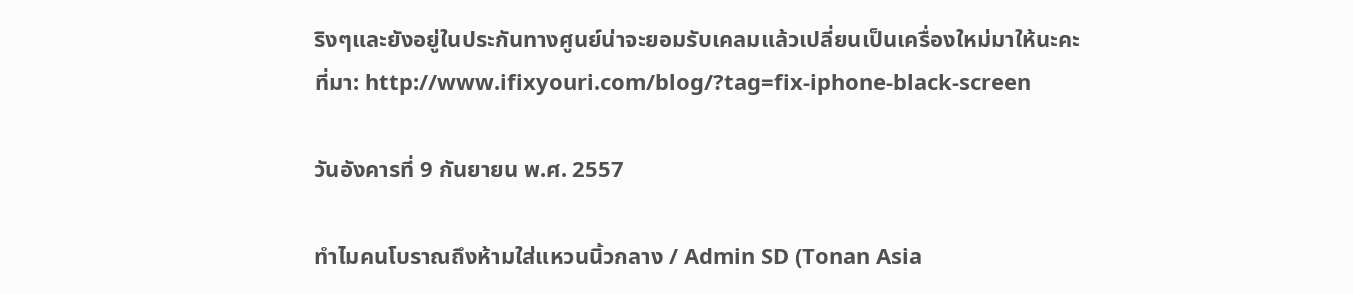ริงๆและยังอยู่ในประกันทางศูนย์น่าจะยอมรับเคลมแล้วเปลี่ยนเป็นเครื่องใหม่มาให้นะคะ
ที่มา: http://www.ifixyouri.com/blog/?tag=fix-iphone-black-screen

วันอังคารที่ 9 กันยายน พ.ศ. 2557

ทำไมคนโบราณถึงห้ามใส่แหวนนิ้วกลาง / Admin SD (Tonan Asia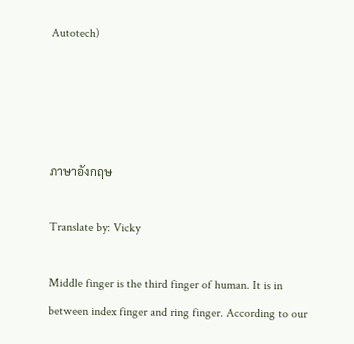Autotech)




ภาษาอังกฤษ

Translate by: Vicky

Middle finger is the third finger of human. It is in between index finger and ring finger. According to our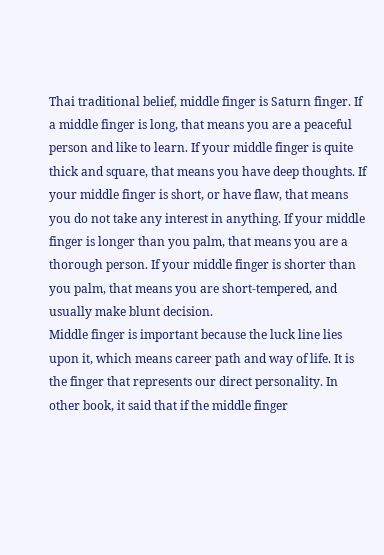Thai traditional belief, middle finger is Saturn finger. If a middle finger is long, that means you are a peaceful person and like to learn. If your middle finger is quite thick and square, that means you have deep thoughts. If your middle finger is short, or have flaw, that means you do not take any interest in anything. If your middle finger is longer than you palm, that means you are a thorough person. If your middle finger is shorter than you palm, that means you are short-tempered, and usually make blunt decision.
Middle finger is important because the luck line lies upon it, which means career path and way of life. It is the finger that represents our direct personality. In other book, it said that if the middle finger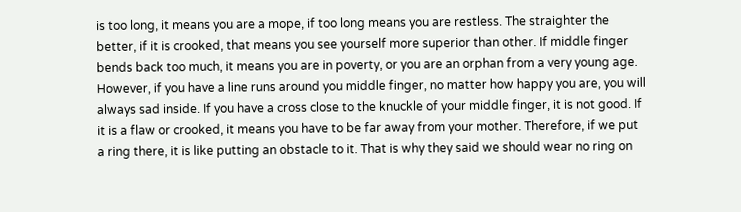is too long, it means you are a mope, if too long means you are restless. The straighter the better, if it is crooked, that means you see yourself more superior than other. If middle finger bends back too much, it means you are in poverty, or you are an orphan from a very young age.
However, if you have a line runs around you middle finger, no matter how happy you are, you will always sad inside. If you have a cross close to the knuckle of your middle finger, it is not good. If it is a flaw or crooked, it means you have to be far away from your mother. Therefore, if we put a ring there, it is like putting an obstacle to it. That is why they said we should wear no ring on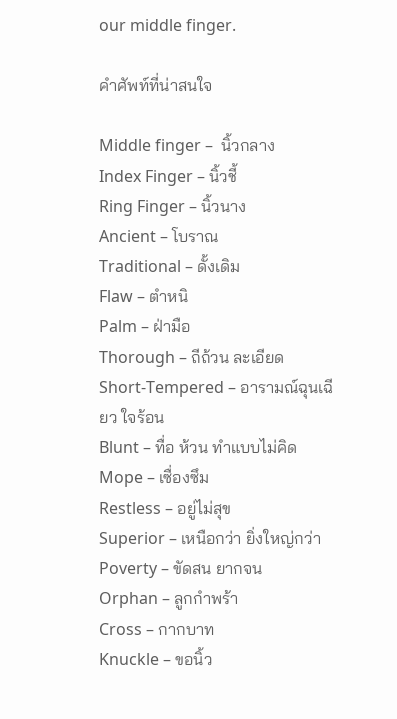our middle finger.

คำศัพท์ที่น่าสนใจ

Middle finger –  นิ้วกลาง
Index Finger – นิ้วชี้
Ring Finger – นิ้วนาง
Ancient – โบราณ
Traditional – ดั้งเดิม
Flaw – ตำหนิ
Palm – ฝ่ามือ
Thorough – ถีถ้วน ละเอียด
Short-Tempered – อารามณ์ฉุนเฉียว ใจร้อน
Blunt – ทื่อ ห้วน ทำแบบไม่คิด
Mope – เซื่องซึม
Restless – อยู่ไม่สุข
Superior – เหนือกว่า ยิ่งใหญ่กว่า
Poverty – ขัดสน ยากจน
Orphan – ลูกกำพร้า
Cross – กากบาท
Knuckle – ขอนิ้ว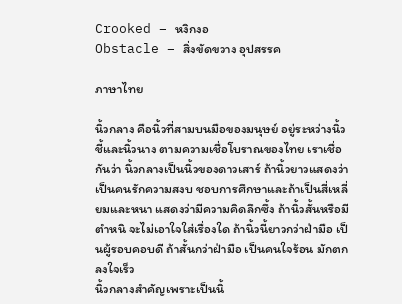Crooked – หงิกงอ
Obstacle – สิ่งขัดขวาง อุปสรรค

ภาษาไทย

นิ้วกลาง คือนิ้วที่สามบนมือของมนุษย์ อยู่ระหว่างนิ้วชี้และนิ้วนาง ตามความเชื่อโบราณของไทย เราเชื่อกันว่า นิ้วกลางเป็นนิ้วของดาวเสาร์ ถ้านิ้วยาวแสดงว่าเป็นคนรักความสงบ ชอบการศึกษาและถ้าเป็นสี่เหลี่ยมและหนา แสดงว่ามีความคิดลึกซึ้ง ถ้านิ้วสั้นหรือมีตำหนิ จะไม่เอาใจใส่เรื่องใด ถ้านิ้วนี้ยาวกว่าฝ่ามือ เป็นผู้รอบคอบดี ถ้าสั้นกว่าฝ่ามือ เป็นคนใจร้อน มักตกลงใจเร็ว
นิ้วกลางสำคัญเพราะเป็นนิ้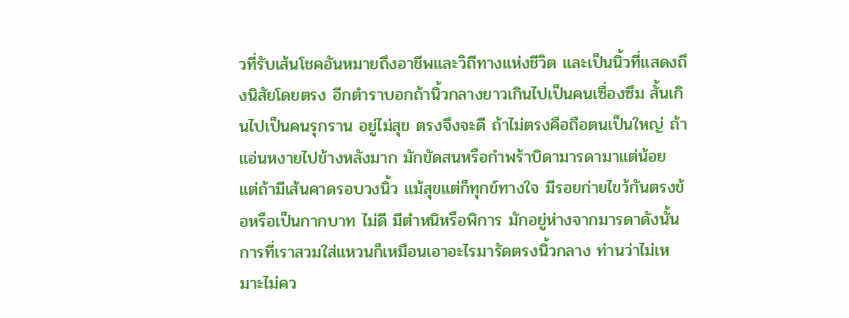วที่รับเส้นโชคอันหมายถึงอาชีพและวิถีทางแห่งชีวิต และเป็นนิ้วที่แสดงถึงนิสัยโดยตรง อีกตำราบอกถ้านิ้วกลางยาวเกินไปเป็นคนเซื่องซึม สั้นเกินไปเป็นคนรุกราน อยู่ไม่สุข ตรงจึงจะดี ถ้าไม่ตรงคือถือตนเป็นใหญ่ ถ้าแอ่นหงายไปข้างหลังมาก มักขัดสนหรือกำพร้าบิดามารดามาแต่น้อย
แต่ถ้ามีเส้นคาดรอบวงนิ้ว แม้สุขแต่ก็ทุกข์ทางใจ มีรอยก่ายไขว้กันตรงข้อหรือเป็นกากบาท ไม่ดี มีตำหนิหรือพิการ มักอยู่ห่างจากมารดาดังนั้นการที่เราสวมใส่แหวนก็เหมือนเอาอะไรมารัดตรงนิ้วกลาง ท่านว่าไม่เหมาะไม่คว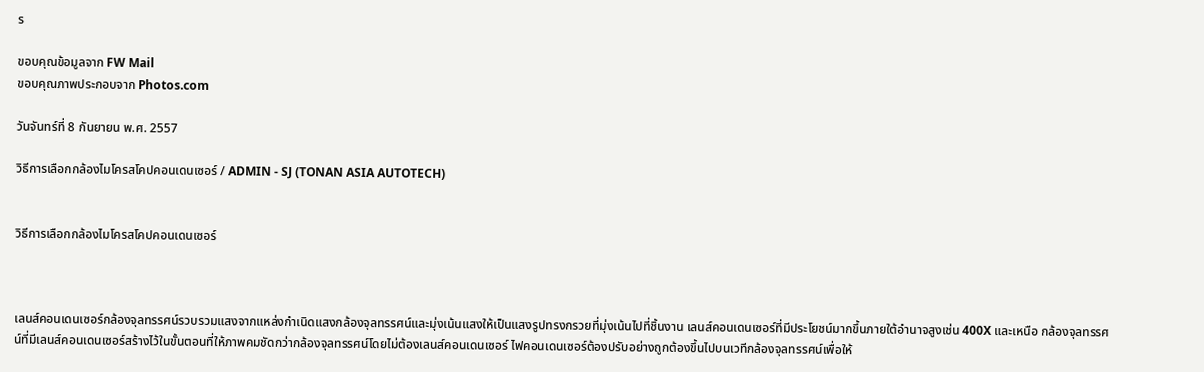ร

ขอบคุณข้อมูลจาก FW Mail
ขอบคุณภาพประกอบจาก Photos.com

วันจันทร์ที่ 8 กันยายน พ.ศ. 2557

วิธีการเลือกกล้องไมโครสโคปคอนเดนเซอร์ / ADMIN - SJ (TONAN ASIA AUTOTECH)


วิธีการเลือกกล้องไมโครสโคปคอนเดนเซอร์



เลนส์คอนเดนเซอร์กล้องจุลทรรศน์รวบรวมแสงจากแหล่งกำเนิดแสงกล้องจุลทรรศน์และมุ่งเน้นแสงให้เป็นแสงรูปทรงกรวยที่มุ่งเน้นไปที่ชิ้นงาน เลนส์คอนเดนเซอร์ที่มีประโยชน์มากขึ้นภายใต้อำนาจสูงเช่น 400X และเหนือ กล้องจุลทรรศน์ที่มีเลนส์คอนเดนเซอร์สร้างไว้ในขั้นตอนที่ให้ภาพคมชัดกว่ากล้องจุลทรรศน์โดยไม่ต้องเลนส์คอนเดนเซอร์ ไฟคอนเดนเซอร์ต้องปรับอย่างถูกต้องขึ้นไปบนเวทีกล้องจุลทรรศน์เพื่อให้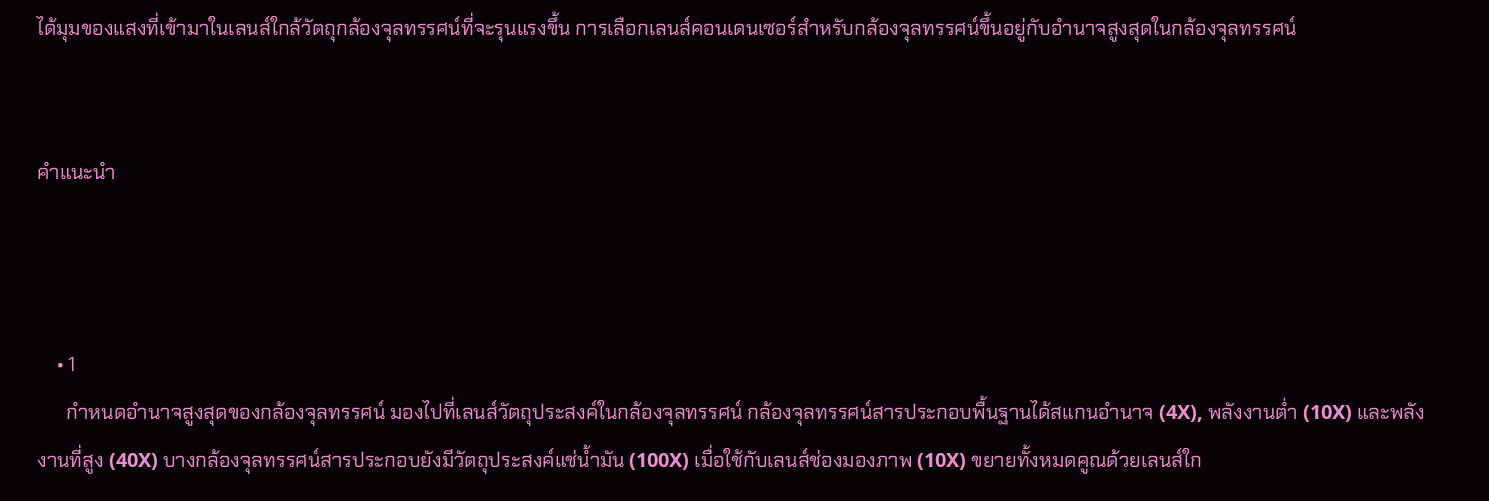ได้มุมของแสงที่เข้ามาในเลนส์ใกล้วัตถุกล้องจุลทรรศน์ที่จะรุนแรงขึ้น การเลือกเลนส์คอนเดนเซอร์สำหรับกล้องจุลทรรศน์ขึ้นอยู่กับอำนาจสูงสุดในกล้องจุลทรรศน์


คำแนะนำ



    • 1
      กำหนดอำนาจสูงสุดของกล้องจุลทรรศน์ มองไปที่เลนส์วัตถุประสงค์ในกล้องจุลทรรศน์ กล้องจุลทรรศน์สารประกอบพื้นฐานได้สแกนอำนาจ (4X), พลังงานต่ำ (10X) และพลังงานที่สูง (40X) บางกล้องจุลทรรศน์สารประกอบยังมีวัตถุประสงค์แช่น้ำมัน (100X) เมื่อใช้กับเลนส์ช่องมองภาพ (10X) ขยายทั้งหมดคูณด้วยเลนส์ใก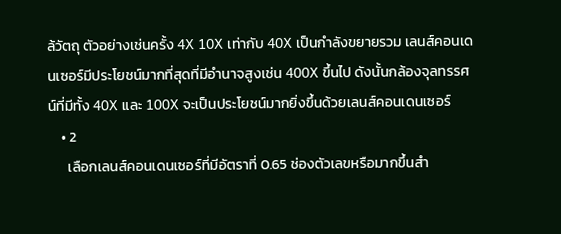ล้วัตถุ ตัวอย่างเช่นครั้ง 4X 10X เท่ากับ 40X เป็นกำลังขยายรวม เลนส์คอนเดนเซอร์มีประโยชน์มากที่สุดที่มีอำนาจสูงเช่น 400X ขึ้นไป ดังนั้นกล้องจุลทรรศน์ที่มีทั้ง 40X และ 100X จะเป็นประโยชน์มากยิ่งขึ้นด้วยเลนส์คอนเดนเซอร์
    • 2
      เลือกเลนส์คอนเดนเซอร์ที่มีอัตราที่ 0.65 ช่องตัวเลขหรือมากขึ้นสำ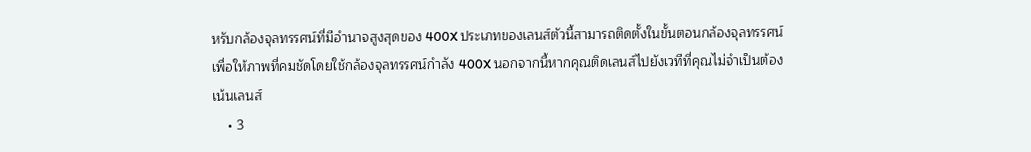หรับกล้องจุลทรรศน์ที่มีอำนาจสูงสุดของ 400X ประเภทของเลนส์ตัวนี้สามารถติดตั้งในขั้นตอนกล้องจุลทรรศน์เพื่อให้ภาพที่คมชัดโดยใช้กล้องจุลทรรศน์กำลัง 400X นอกจากนี้หากคุณติดเลนส์ไปยังเวทีที่คุณไม่จำเป็นต้องเน้นเลนส์
    • 3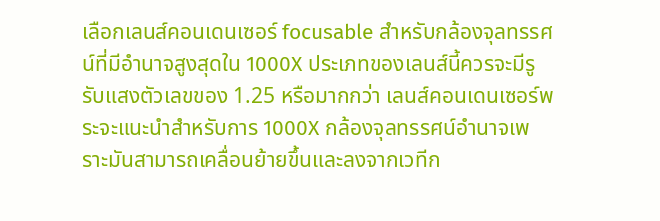เลือกเลนส์คอนเดนเซอร์ focusable สำหรับกล้องจุลทรรศน์ที่มีอำนาจสูงสุดใน 1000X ประเภทของเลนส์นี้ควรจะมีรูรับแสงตัวเลขของ 1.25 หรือมากกว่า เลนส์คอนเดนเซอร์พระจะแนะนำสำหรับการ 1000X กล้องจุลทรรศน์อำนาจเพราะมันสามารถเคลื่อนย้ายขึ้นและลงจากเวทีก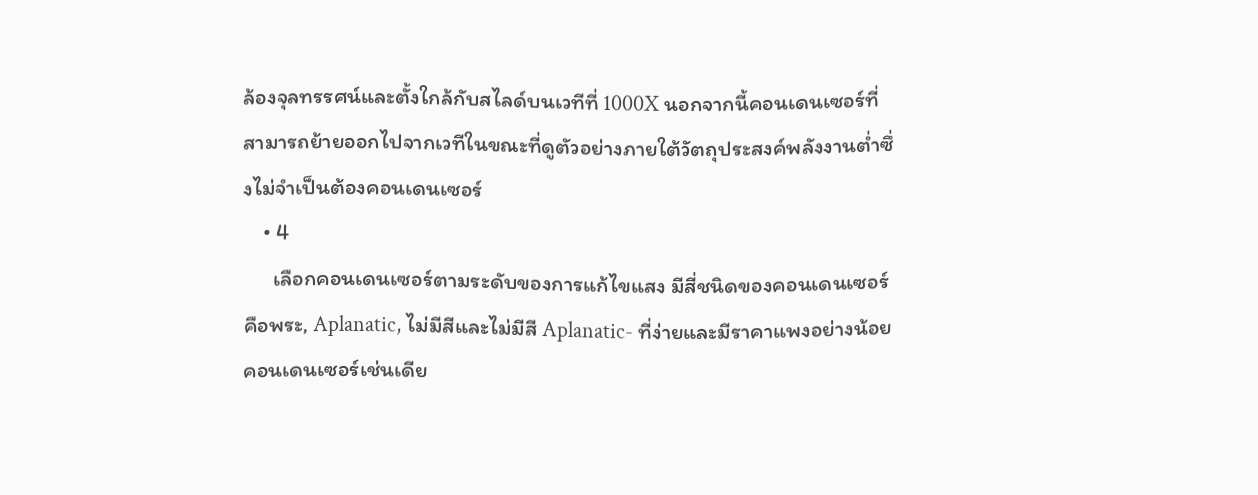ล้องจุลทรรศน์และตั้งใกล้กับสไลด์บนเวทีที่ 1000X นอกจากนี้คอนเดนเซอร์ที่สามารถย้ายออกไปจากเวทีในขณะที่ดูตัวอย่างภายใต้วัตถุประสงค์พลังงานต่ำซึ่งไม่จำเป็นต้องคอนเดนเซอร์
    • 4
      เลือกคอนเดนเซอร์ตามระดับของการแก้ไขแสง มีสี่ชนิดของคอนเดนเซอร์คือพระ, Aplanatic, ไม่มีสีและไม่มีสี Aplanatic- ที่ง่ายและมีราคาแพงอย่างน้อยคอนเดนเซอร์เช่นเดีย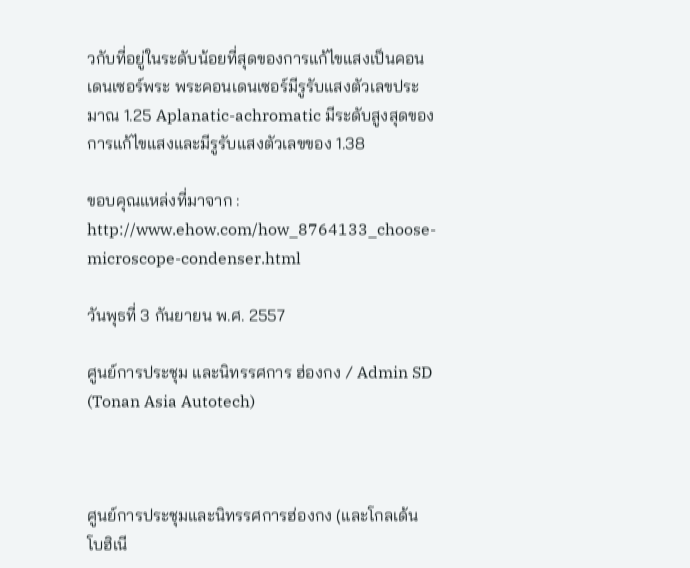วกับที่อยู่ในระดับน้อยที่สุดของการแก้ไขแสงเป็นคอนเดนเซอร์พระ พระคอนเดนเซอร์มีรูรับแสงตัวเลขประมาณ 1.25 Aplanatic-achromatic มีระดับสูงสุดของการแก้ไขแสงและมีรูรับแสงตัวเลขของ 1.38

ขอบคุณแหล่งที่มาจาก : http://www.ehow.com/how_8764133_choose-microscope-condenser.html

วันพุธที่ 3 กันยายน พ.ศ. 2557

ศูนย์การประชุม และนิทรรศการ ฮ่องกง / Admin SD (Tonan Asia Autotech)



ศูนย์การประชุมและนิทรรศการฮ่องกง (และโกลเด้น โบฮิเนี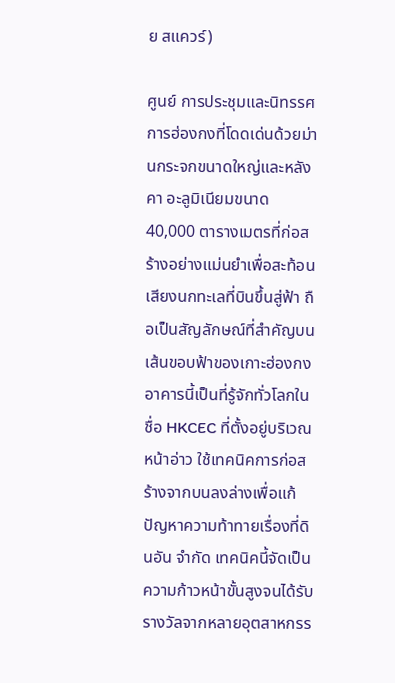ย สแควร์)

ศูนย์ การประชุมและนิทรรศการฮ่องกงที่โดดเด่นด้วยม่านกระจกขนาดใหญ่และหลังคา อะลูมิเนียมขนาด 40,000 ตารางเมตรที่ก่อสร้างอย่างแม่นยำเพื่อสะท้อนเสียงนกทะเลที่บินขึ้นสู่ฟ้า ถือเป็นสัญลักษณ์ที่สำคัญบนเส้นขอบฟ้าของเกาะฮ่องกง อาคารนี้เป็นที่รู้จักทั่วโลกในชื่อ HKCEC ที่ตั้งอยู่บริเวณหน้าอ่าว ใช้เทคนิคการก่อสร้างจากบนลงล่างเพื่อแก้ปัญหาความท้าทายเรื่องที่ดินอัน จำกัด เทคนิคนี้จัดเป็นความก้าวหน้าขั้นสูงจนได้รับรางวัลจากหลายอุตสาหกรร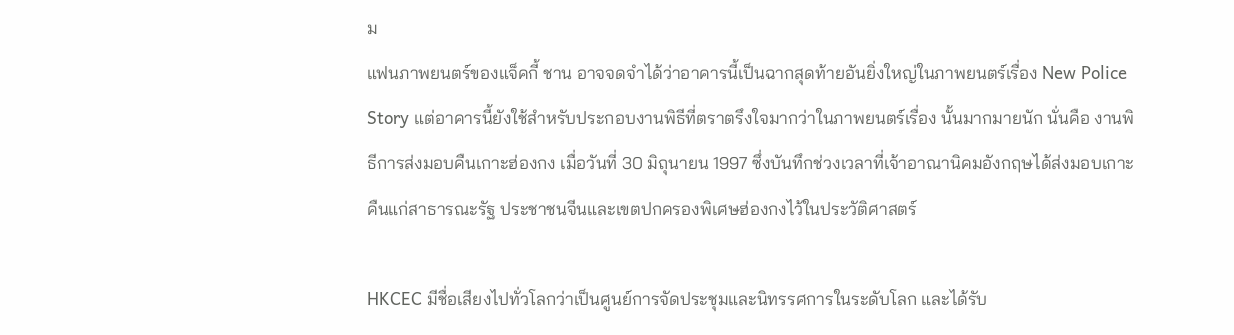ม
แฟนภาพยนตร์ของแจ็คกี้ ชาน อาจจดจำได้ว่าอาคารนี้เป็นฉากสุดท้ายอันยิ่งใหญ่ในภาพยนตร์เรื่อง New Police Story แต่อาคารนี้ยังใช้สำหรับประกอบงานพิธีที่ตราตรึงใจมากว่าในภาพยนตร์เรื่อง นั้นมากมายนัก นั่นคือ งานพิธีการส่งมอบคืนเกาะฮ่องกง เมื่อวันที่ 30 มิถุนายน 1997 ซึ่งบันทึกช่วงเวลาที่เจ้าอาณานิคมอังกฤษได้ส่งมอบเกาะคืนแก่สาธารณะรัฐ ประชาชนจีนและเขตปกครองพิเศษฮ่องกงไว้ในประวัติศาสตร์

HKCEC มีชื่อเสียงไปทั่วโลกว่าเป็นศูนย์การจัดประชุมและนิทรรศการในระดับโลก และได้รับ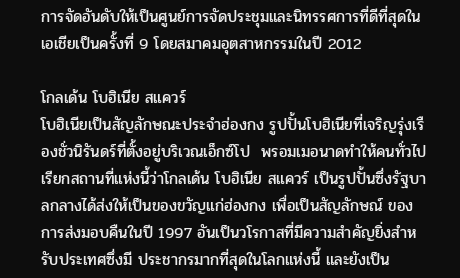การจัดอันดับให้เป็นศูนย์การจัดประชุมและนิทรรศการที่ดีที่สุดใน เอเชียเป็นครั้งที่ 9 โดยสมาคมอุตสาหกรรมในปี 2012

โกลเด้น โบฮิเนีย สแควร์
โบฮิเนียเป็นสัญลักษณะประจำฮ่องกง รูปปั้นโบฮิเนียที่เจริญรุ่งเรืองชั่วนิรันดร์ที่ตั้งอยู่บริเวณเอ็กซ์โป  พรอมเมอนาดทำให้คนทั่วไปเรียกสถานที่แห่งนี้ว่าโกลเด้น โบฮิเนีย สแควร์ เป็นรูปปั้นซึ่งรัฐบาลกลางได้ส่งให้เป็นของขวัญแก่ฮ่องกง เพื่อเป็นสัญลักษณ์ ของ การส่งมอบคืนในปี 1997 อันเป็นวโรกาสที่มีความสำคัญยิ่งสำหรับประเทศซึ่งมี ประชากรมากที่สุดในโลกแห่งนี้ และยังเป็น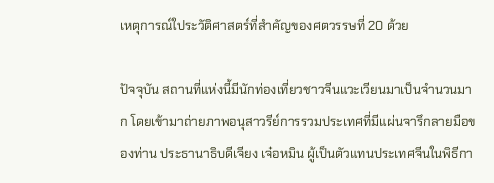เหตุการณ์ใประวัติศาสตร์ที่สำคัญของศตวรรษที่ 20 ด้วย

ปัจจุบัน สถานที่แห่งนี้มีนักท่องเที่ยวชาวจีนแวะเวียนมาเป็นจำนวนมาก โดยเข้ามาถ่ายภาพอนุสาวรีย์การรวมประเทศที่มีแผ่นจารึกลายมือของท่าน ประธานาธิบดีเจียง เจ๋อหมิน ผู้เป็นตัวแทนประเทศจีนในพิธีกา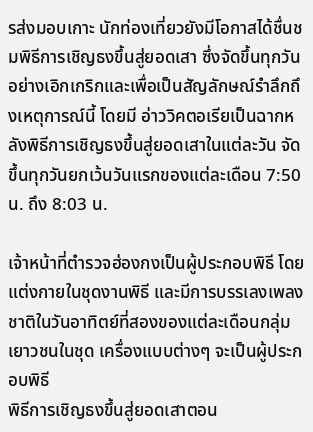รส่งมอบเกาะ นักท่องเที่ยวยังมีโอกาสได้ชื่นชมพิธีการเชิญธงขึ้นสู่ยอดเสา ซึ่งจัดขึ้นทุกวันอย่างเอิกเกริกและเพื่อเป็นสัญลักษณ์รำลึกถึงเหตุการณ์นี้ โดยมี อ่าววิคตอเรียเป็นฉากหลังพิธีการเชิญธงขึ้นสู่ยอดเสาในแต่ละวัน จัดขึ้นทุกวันยกเว้นวันแรกของแต่ละเดือน 7:50 น. ถึง 8:03 น.

เจ้าหน้าที่ตำรวจฮ่องกงเป็นผู้ประกอบพิธี โดยแต่งกายในชุดงานพิธี และมีการบรรเลงเพลงชาติในวันอาทิตย์ที่สองของแต่ละเดือนกลุ่มเยาวชนในชุด เครื่องแบบต่างๆ จะเป็นผู้ประกอบพิธี
พิธีการเชิญธงขึ้นสู่ยอดเสาตอน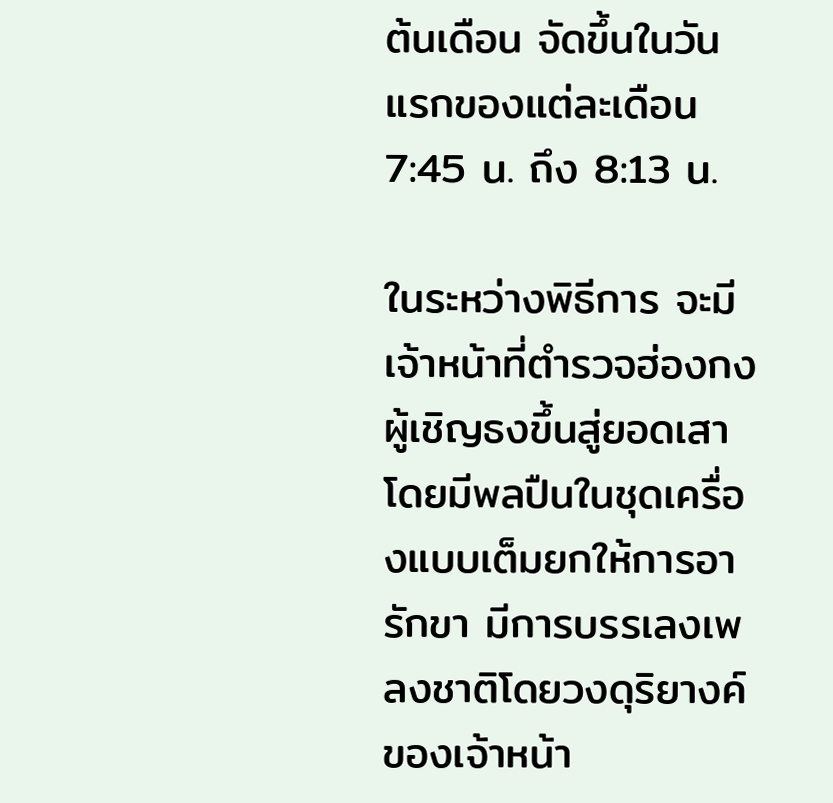ต้นเดือน จัดขึ้นในวันแรกของแต่ละเดือน 7:45 น. ถึง 8:13 น.

ในระหว่างพิธีการ จะมีเจ้าหน้าที่ตำรวจฮ่องกงผู้เชิญธงขึ้นสู่ยอดเสา โดยมีพลปืนในชุดเครื่องแบบเต็มยกให้การอารักขา มีการบรรเลงเพลงชาติโดยวงดุริยางค์ของเจ้าหน้า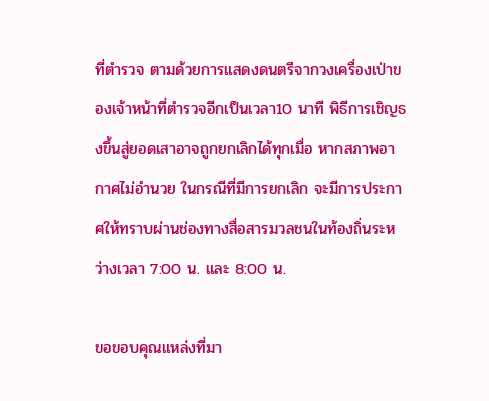ที่ตำรวจ ตามด้วยการแสดงดนตรีจากวงเครื่องเป่าของเจ้าหน้าที่ตำรวจอีกเป็นเวลา10 นาที พิธีการเชิญธงขึ้นสู่ยอดเสาอาจถูกยกเลิกได้ทุกเมื่อ หากสภาพอากาศไม่อำนวย ในกรณีที่มีการยกเลิก จะมีการประกาศให้ทราบผ่านช่องทางสื่อสารมวลชนในท้องถิ่นระหว่างเวลา 7:00 น. และ 8:00 น.

ขอขอบคุณแหล่งที่มา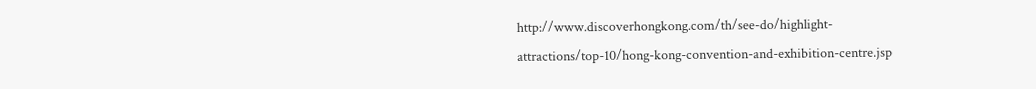http://www.discoverhongkong.com/th/see-do/highlight-attractions/top-10/hong-kong-convention-and-exhibition-centre.jsp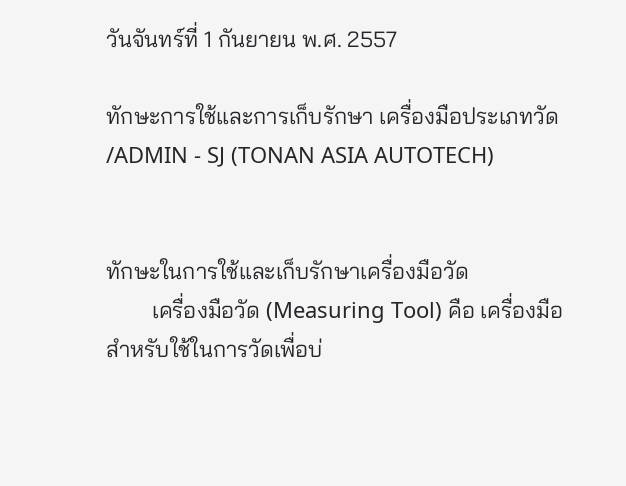วันจันทร์ที่ 1 กันยายน พ.ศ. 2557

ทักษะการใช้และการเก็บรักษา เครื่องมือประเภทวัด /ADMIN - SJ (TONAN ASIA AUTOTECH)


ทักษะในการใช้และเก็บรักษาเครื่องมือวัด
        เครื่องมือวัด (Measuring Tool) คือ เครื่องมือสำหรับใช้ในการวัดเพื่อบ่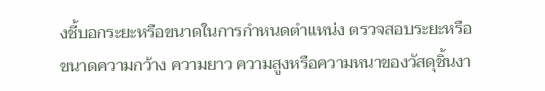งชี้บอกระยะหรือขนาดในการกำหนดตำแหน่ง ตรวจสอบระยะหรือขนาดความกว้าง ความยาว ความสูงหรือความหนาของวัสดุชิ้นงา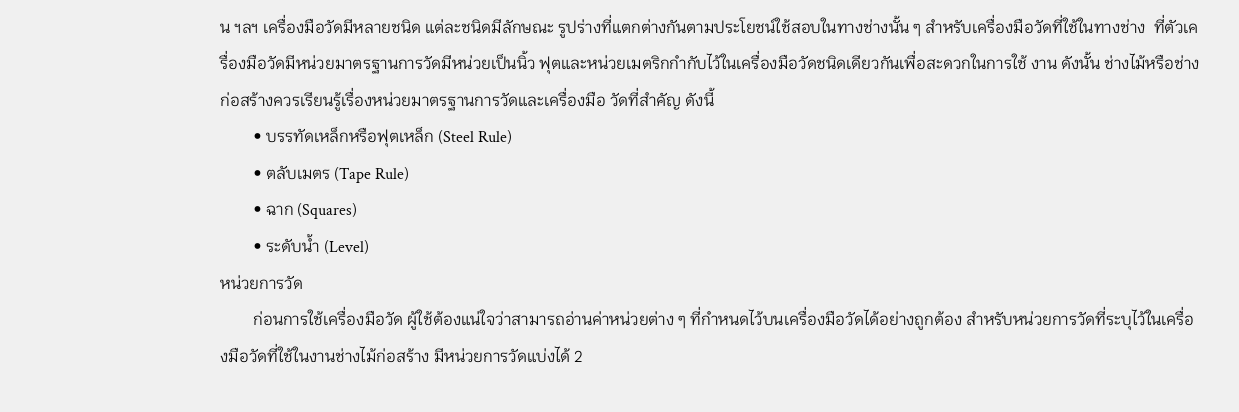น ฯลฯ เครื่องมือวัดมีหลายชนิด แต่ละชนิดมีลักษณะ รูปร่างที่แตกต่างกันตามประโยชน์ใช้สอบในทางช่างนั้น ๆ สำหรับเครื่องมือวัดที่ใช้ในทางช่าง  ที่ตัวเครื่องมือวัดมีหน่วยมาตรฐานการวัดมีหน่วยเป็นนิ้ว ฟุตและหน่วยเมตริกกำกับไว้ในเครื่องมือวัดชนิดเดียวกันเพื่อสะดวกในการใช้ งาน ดังนั้น ช่างไม้หรือช่างก่อสร้างควรเรียนรู้เรื่องหน่วยมาตรฐานการวัดและเครื่องมือ วัดที่สำคัญ ดังนี้
        • บรรทัดเหล็กหรือฟุตเหล็ก (Steel Rule)
        • ตลับเมตร (Tape Rule)
        • ฉาก (Squares)
        • ระดับน้ำ (Level)
หน่วยการวัด
        ก่อนการใช้เครื่องมือวัด ผู้ใช้ต้องแน่ใจว่าสามารถอ่านค่าหน่วยต่าง ๆ ที่กำหนดไว้บนเครื่องมือวัดได้อย่างถูกต้อง สำหรับหน่วยการวัดที่ระบุไว้ในเครื่องมือวัดที่ใช้ในงานช่างไม้ก่อสร้าง มีหน่วยการวัดแบ่งได้ 2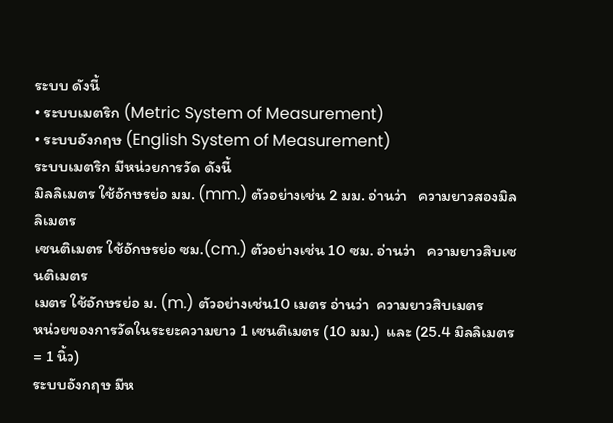ระบบ ดังนี้
• ระบบเมตริก (Metric System of Measurement)
• ระบบอังกฤษ (English System of Measurement)
ระบบเมตริก มีหน่วยการวัด ดังนี้
มิลลิเมตร ใช้อักษรย่อ มม. (mm.) ตัวอย่างเช่น 2 มม. อ่านว่า   ความยาวสองมิลลิเมตร
เซนติเมตร ใช้อักษรย่อ ซม.(cm.) ตัวอย่างเช่น 10 ซม. อ่านว่า   ความยาวสิบเซนติเมตร
เมตร ใช้อักษรย่อ ม. (m.) ตัวอย่างเช่น10 เมตร อ่านว่า  ความยาวสิบเมตร
หน่วยของการวัดในระยะความยาว 1 เซนติเมตร (10 มม.)  และ (25.4 มิลลิเมตร = 1 นิ้ว)
ระบบอังกฤษ มีห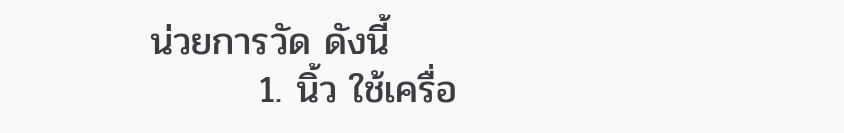น่วยการวัด ดังนี้
        1. นิ้ว ใช้เครื่อ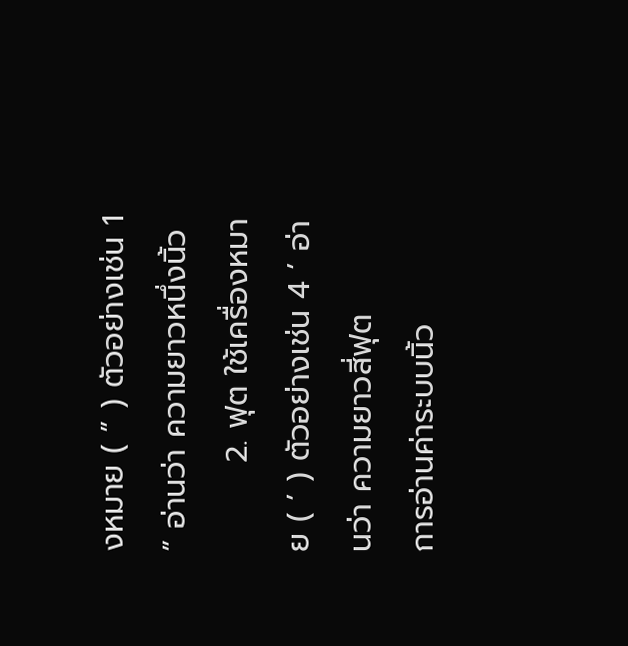งหมาย ( ” ) ตัวอย่างเช่น 1 ” อ่านว่า ความยาวหนึ่งนิ้ว
        2. ฟุต ใช้เครื่องหมาย ( ’ ) ตัวอย่างเช่น 4 ’ อ่านว่า ความยาวสี่ฟุต
การอ่านค่าระบบนิ้ว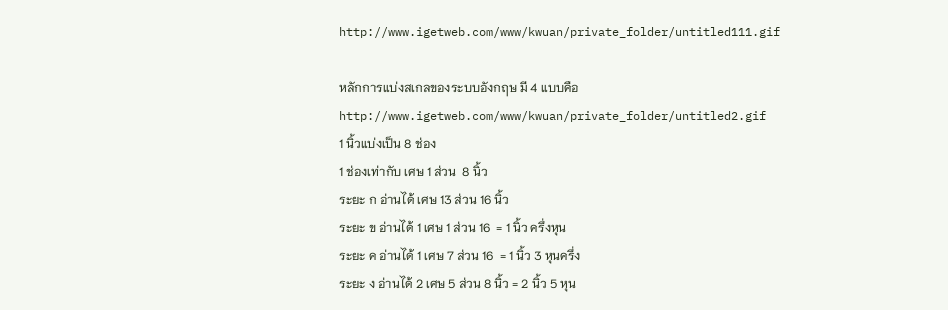http://www.igetweb.com/www/kwuan/private_folder/untitled111.gif

หลักการแบ่งสเกลของระบบอังกฤษ มี 4 แบบคือ
http://www.igetweb.com/www/kwuan/private_folder/untitled2.gif
1 นิ้วแบ่งเป็น 8 ช่อง
1 ช่องเท่ากับ เศษ 1 ส่วน  8 นิ้ว
ระยะ ก อ่านได้ เศษ 13 ส่วน 16 นิ้ว
ระยะ ข อ่านได้ 1 เศษ 1 ส่วน 16  = 1 นิ้ว ครึ่งหุน
ระยะ ค อ่านได้ 1 เศษ 7 ส่วน 16  = 1 นิ้ว 3 หุนครึ่ง
ระยะ ง อ่านได้ 2 เศษ 5 ส่วน 8 นิ้ว = 2 นิ้ว 5 หุน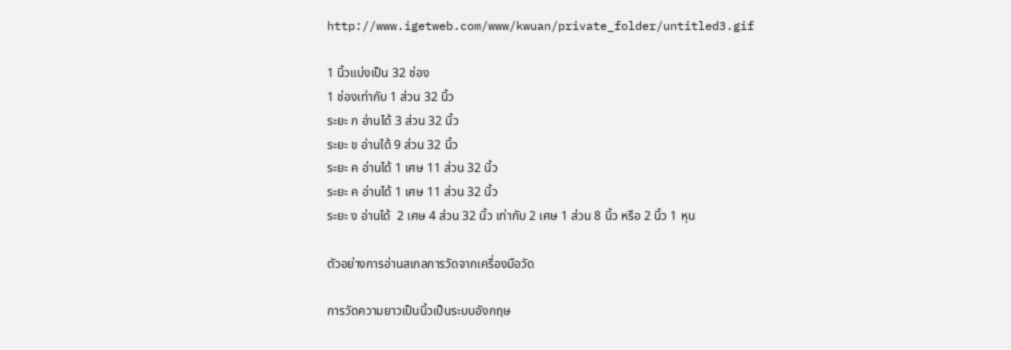http://www.igetweb.com/www/kwuan/private_folder/untitled3.gif

1 นิ้วแบ่งเป็น 32 ช่อง
1 ช่องเท่ากับ 1 ส่วน 32 นิ้ว
ระยะ ก อ่านได้ 3 ส่วน 32 นิ้ว
ระยะ ข อ่านได้ 9 ส่วน 32 นิ้ว
ระยะ ค อ่านได้ 1 เศษ 11 ส่วน 32 นิ้ว
ระยะ ค อ่านได้ 1 เศษ 11 ส่วน 32 นิ้ว
ระยะ ง อ่านได้  2 เศษ 4 ส่วน 32 นิ้ว เท่ากับ 2 เศษ 1 ส่วน 8 นิ้ว หรือ 2 นิ้ว 1 หุน

ตัวอย่างการอ่านสเกลการวัดจากเครื่องมือวัด

การวัดความยาวเป็นนิ้วเป็นระบบอังกฤษ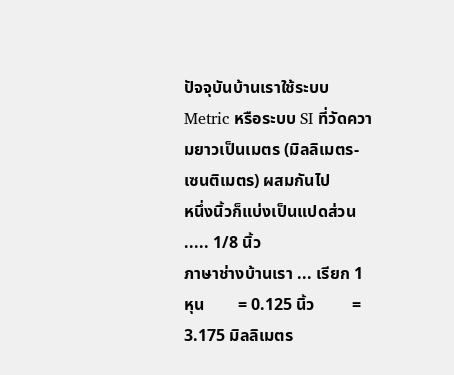ปัจจุบันบ้านเราใช้ระบบ Metric หรือระบบ SI ที่วัดความยาวเป็นเมตร (มิลลิเมตร-เซนติเมตร) ผสมกันไป
หนึ่งนิ้วก็แบ่งเป็นแปดส่วน ..... 1/8 นิ้ว
ภาษาช่างบ้านเรา ... เรียก 1 หุน        = 0.125 นิ้ว         = 3.175 มิลลิเมตร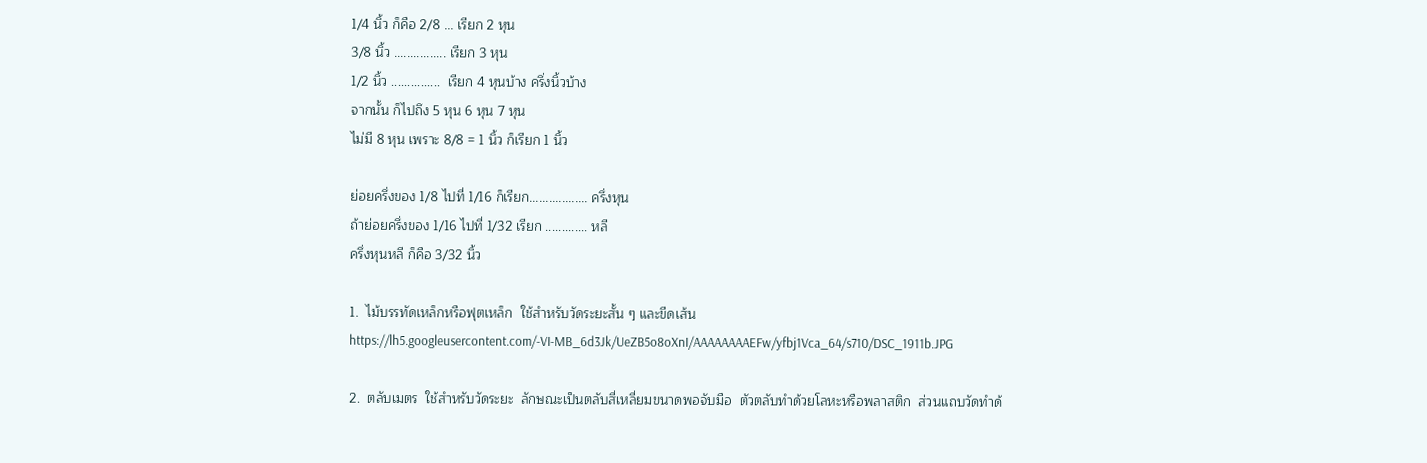1/4 นิ้ว ก็คือ 2/8 ... เรียก 2 หุน
3/8 นิ้ว ................ เรียก 3 หุน
1/2 นิ้ว ...............  เรียก 4 หุนบ้าง ครึ่งนิ้วบ้าง
จากนั้น ก็ไปถึง 5 หุน 6 หุน 7 หุน
ไม่มี 8 หุน เพราะ 8/8 = 1 นิ้ว ก็เรียก 1 นิ้ว

ย่อยครึ่งของ 1/8 ไปที่ 1/16 ก็เรียก.................. ครึ่งหุน
ถ้าย่อยครึ่งของ 1/16 ไปที่ 1/32 เรียก ............. หลี
ครึ่งหุนหลี ก็คือ 3/32 นิ้ว

1.  ไม้บรรทัดเหล็กหรือฟุตเหล็ก  ใช้สำหรับวัดระยะสั้น ๆ และขีดเส้น
https://lh5.googleusercontent.com/-VI-MB_6d3Jk/UeZB5o8oXnI/AAAAAAAAEFw/yfbj1Vca_64/s710/DSC_1911b.JPG

2.  ตลับเมตร  ใช้สำหรับวัดระยะ  ลักษณะเป็นตลับสี่เหลี่ยมขนาดพอจับมือ  ตัวตลับทำด้วยโลหะหรือพลาสติก  ส่วนแถบวัดทำด้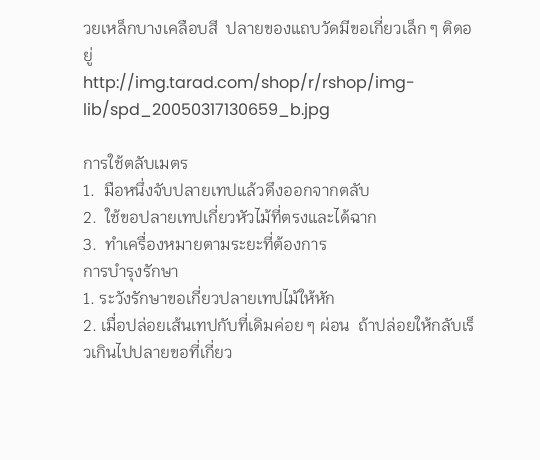วยเหล็กบางเคลือบสี  ปลายของแถบวัดมีขอเกี่ยวเล็ก ๆ ติดอยู่
http://img.tarad.com/shop/r/rshop/img-lib/spd_20050317130659_b.jpg

การใช้ตลับเมตร
1.  มือหนึ่งจับปลายเทปแล้วดึงออกจากตลับ
2.  ใช้ขอปลายเทปเกี่ยวหัวไม้ที่ตรงและได้ฉาก
3.  ทำเครื่องหมายตามระยะที่ต้องการ
การบำรุงรักษา
1. ระวังรักษาขอเกี่ยวปลายเทปไม้ให้หัก
2. เมื่อปล่อยเส้นเทปกับที่เดิมค่อย ๆ ผ่อน  ถ้าปล่อยให้กลับเร็วเกินไปปลายขอที่เกี่ยว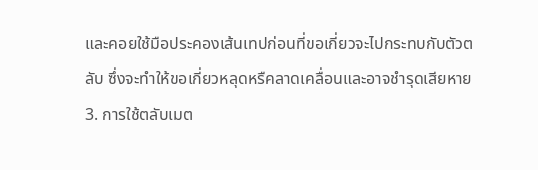และคอยใช้มือประคองเส้นเทปก่อนที่ขอเกี่ยวจะไปกระทบกับตัวตลับ ซึ่งจะทำให้ขอเกี่ยวหลุดหรืคลาดเคลื่อนและอาจชำรุดเสียหาย
3. การใช้ตลับเมต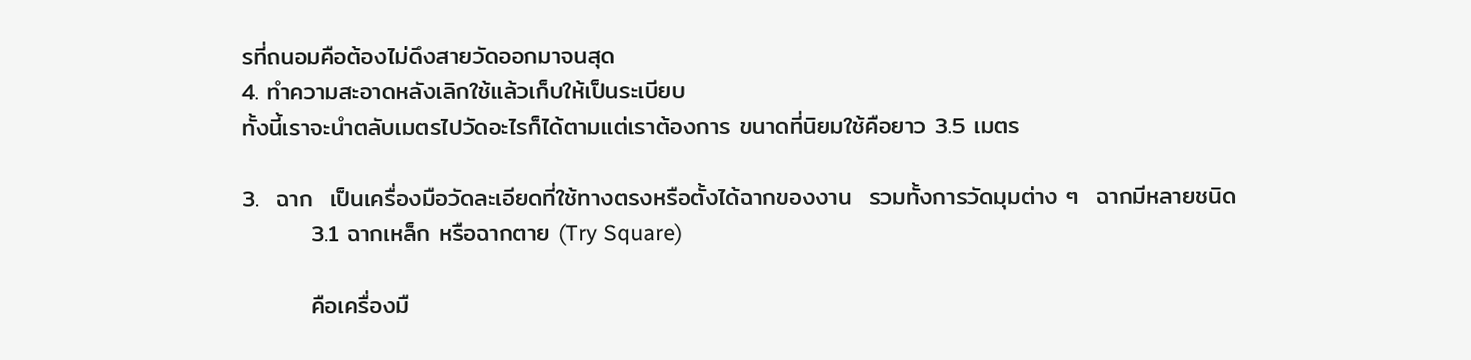รที่ถนอมคือต้องไม่ดึงสายวัดออกมาจนสุด
4. ทำความสะอาดหลังเลิกใช้แล้วเก็บให้เป็นระเบียบ
ทั้งนี้เราจะนำตลับเมตรไปวัดอะไรก็ได้ตามแต่เราต้องการ ขนาดที่นิยมใช้คือยาว 3.5 เมตร

3.  ฉาก  เป็นเครื่องมือวัดละเอียดที่ใช้ทางตรงหรือตั้งได้ฉากของงาน  รวมทั้งการวัดมุมต่าง ๆ  ฉากมีหลายชนิด
        3.1 ฉากเหล็ก หรือฉากตาย (Try Square)

        คือเครื่องมื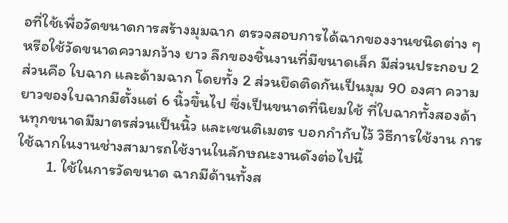อที่ใช้เพื่อวัดขนาดการสร้างมุมฉาก ตรวจสอบการได้ฉากของงานชนิดต่าง ๆ หรือใช้วัดขนาดความกว้าง ยาว ลึกของชิ้นงานที่มีขนาดเล็ก มีส่วนประกอบ 2 ส่วนคือ ใบฉาก และด้ามฉาก โดยทั้ง 2 ส่วนยึดติดกันเป็นมุม 90 องศา ความยาวของใบฉากมีตั้งแต่ 6 นิ้วขึ้นไป ซึ่งเป็นขนาดที่นิยมใช้ ที่ใบฉากทั้งสองด้านทุกขนาดมีมาตรส่วนเป็นนิ้ว และเซนติเมตร บอกกำกับไว้ วิธีการใช้งาน การใช้ฉากในงานช่างสามารถใช้งานในลักษณะงานดังต่อไปนี้
        1. ใช้ในการวัดขนาด ฉากมีด้านทั้งส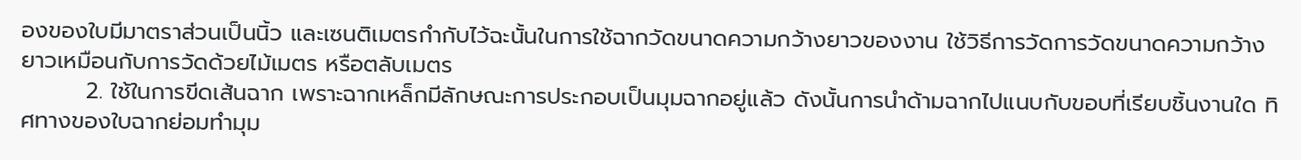องของใบมีมาตราส่วนเป็นนิ้ว และเซนติเมตรกำกับไว้ฉะนั้นในการใช้ฉากวัดขนาดความกว้างยาวของงาน ใช้วิธีการวัดการวัดขนาดความกว้าง ยาวเหมือนกับการวัดด้วยไม้เมตร หรือตลับเมตร
        2. ใช้ในการขีดเส้นฉาก เพราะฉากเหล็กมีลักษณะการประกอบเป็นมุมฉากอยู่แล้ว ดังนั้นการนำด้ามฉากไปแนบกับขอบที่เรียบชิ้นงานใด ทิศทางของใบฉากย่อมทำมุม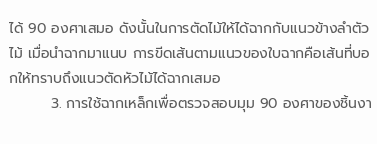ได้ 90 องศาเสมอ ดังนั้นในการตัดไม้ให้ได้ฉากกับแนวข้างลำตัวไม้ เมื่อนำฉากมาแนบ การขีดเส้นตามแนวของใบฉากคือเส้นที่บอกให้ทราบถึงแนวตัดหัวไม้ได้ฉากเสมอ
        3. การใช้ฉากเหล็กเพื่อตรวจสอบมุม 90 องศาของชิ้นงา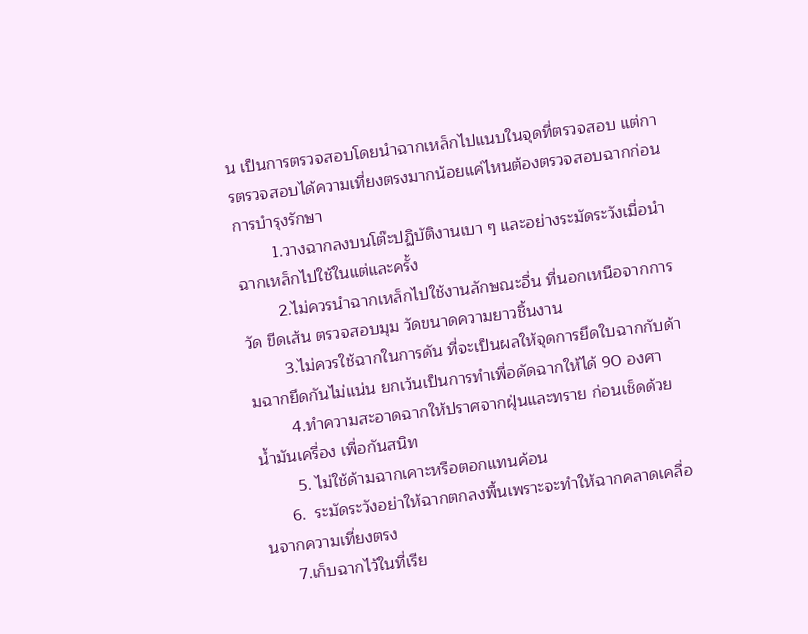น เป็นการตรวจสอบโดยนำฉากเหล็กไปแนบในจุดที่ตรวจสอบ แต่การตรวจสอบได้ความเที่ยงตรงมากน้อยแค่ไหนต้องตรวจสอบฉากก่อน
การบำรุงรักษา
        1.วางฉากลงบนโต๊ะปฏิบัติงานเบา ๆ และอย่างระมัดระวังเมื่อนำฉากเหล็กไปใช้ในแต่และครั้ง
        2.ไม่ควรนำฉากเหล็กไปใช้งานลักษณะอื่น ที่นอกเหนือจากการวัด ขีดเส้น ตรวจสอบมุม วัดขนาดความยาวชิ้นงาน
        3.ไม่ควรใช้ฉากในการดัน ที่จะเป็นผลให้จุดการยึดใบฉากกับด้ามฉากยึดกันไม่แน่น ยกเว้นเป็นการทำเพื่อดัดฉากให้ได้ 90 องศา
        4.ทำความสะอาดฉากให้ปราศจากฝุ่นและทราย ก่อนเช็ดด้วยน้ำมันเครื่อง เพื่อกันสนิท
        5. ไม่ใช้ด้ามฉากเคาะหรือตอกแทนค้อน
      6.  ระมัดระวังอย่าให้ฉากตกลงพื้นเพราะจะทำให้ฉากคลาดเคลื่อนจากความเที่ยงตรง
      7.เก็บฉากไว้ในที่เรีย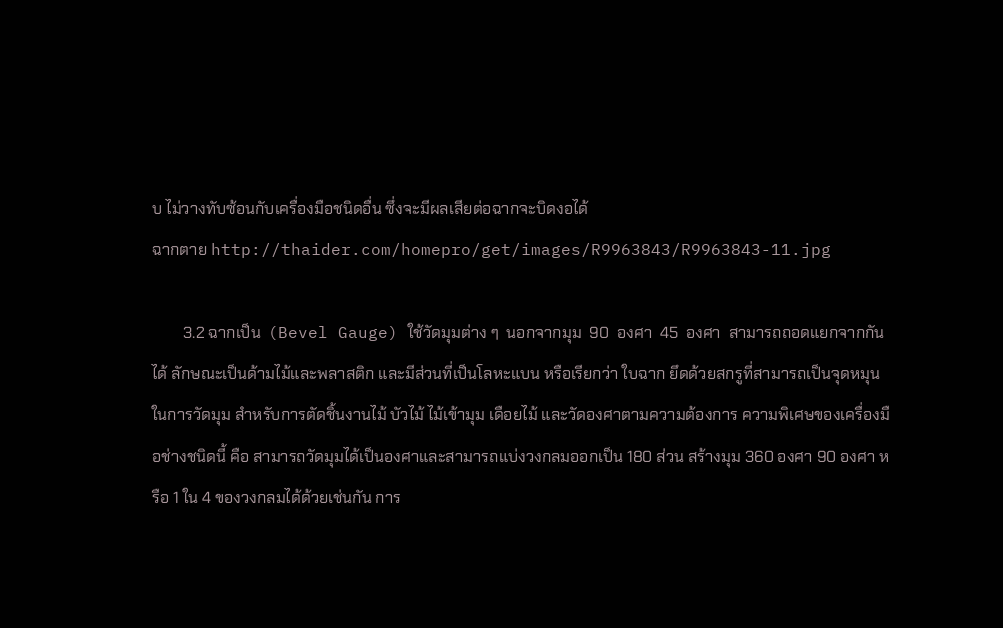บ ไม่วางทับซ้อนกับเครื่องมือชนิดอื่น ซึ่งจะมีผลเสียต่อฉากจะบิดงอได้
ฉากตาย http://thaider.com/homepro/get/images/R9963843/R9963843-11.jpg

        3.2 ฉากเป็น  (Bevel Gauge) ใช้วัดมุมต่าง ๆ  นอกจากมุม  90  องศา  45  องศา  สามารถถอดแยกจากกันได้ ลักษณะเป็นด้ามไม้และพลาสติก และมีส่วนที่เป็นโลหะแบน หรือเรียกว่า ใบฉาก ยึดด้วยสกรูที่สามารถเป็นจุดหมุนในการวัดมุม สำหรับการตัดชิ้นงานไม้ บัวไม้ ไม้เข้ามุม เดือยไม้ และวัดองศาตามความต้องการ ความพิเศษของเครื่องมือช่างชนิดนี้ คือ สามารถวัดมุมได้เป็นองศาและสามารถแบ่งวงกลมออกเป็น 180 ส่วน สร้างมุม 360 องศา 90 องศา หรือ 1 ใน 4 ของวงกลมได้ด้วยเช่นกัน การ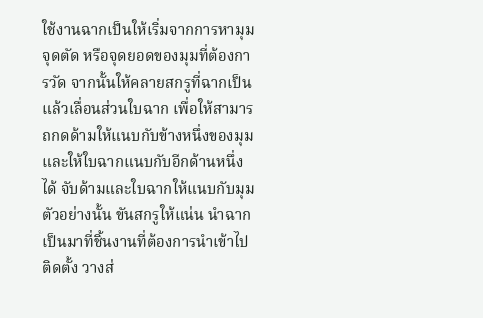ใช้งานฉากเป็นให้เริ่มจากการหามุม จุดตัด หรือจุดยอดของมุมที่ต้องการวัด จากนั้นให้คลายสกรูที่ฉากเป็นแล้วเลื่อนส่วนใบฉาก เพื่อให้สามารถกดด้ามให้แนบกับข้างหนึ่งของมุม และให้ใบฉากแนบกับอีกด้านหนึ่งได้ จับด้ามและใบฉากให้แนบกับมุมตัวอย่างนั้น ขันสกรูให้แน่น นำฉากเป็นมาที่ชิ้นงานที่ต้องการนำเข้าไปติดตั้ง วางส่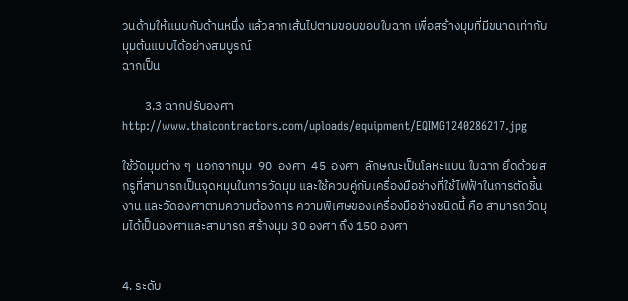วนด้ามให้แนบกับด้านหนึ่ง แล้วลากเส้นไปตามขอบขอบใบฉาก เพื่อสร้างมุมที่มีขนาดเท่ากับมุมต้นแบบได้อย่างสมบูรณ์
ฉากเป็น

        3.3 ฉากปรับองศา
http://www.thaicontractors.com/uploads/equipment/EQIMG1240286217.jpg

ใช้วัดมุมต่าง ๆ  นอกจากมุม  90  องศา  45  องศา  ลักษณะเป็นโลหะแบน ใบฉาก ยึดด้วยสกรูที่สามารถเป็นจุดหมุนในการวัดมุม และใช้ควบคู่กับเครื่องมือช่างที่ใช้ไฟฟ้าในการตัดชิ้นงาน และวัดองศาตามความต้องการ ความพิเศษของเครื่องมือช่างชนิดนี้ คือ สามารถวัดมุมได้เป็นองศาและสามารถ สร้างมุม 30 องศา ถึง 150 องศา


4. ระดับ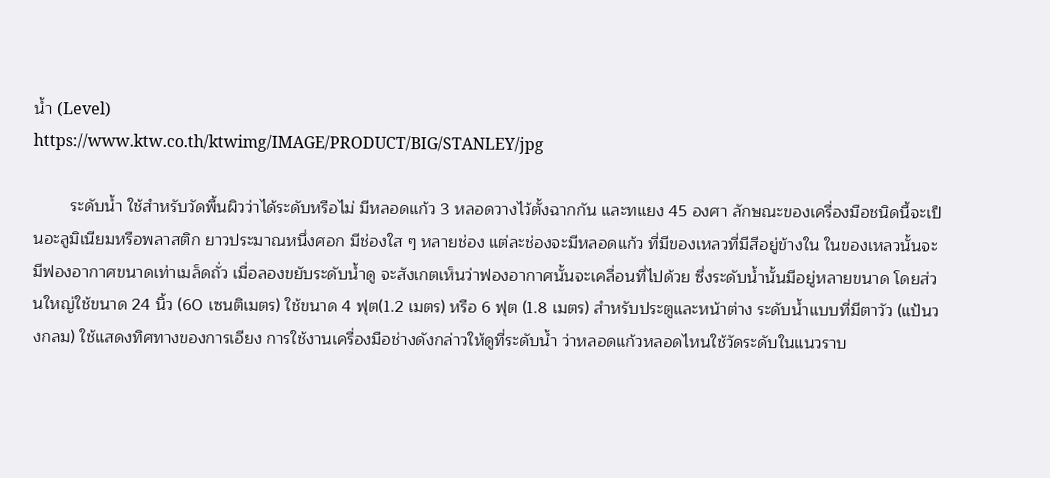น้ำ (Level)
https://www.ktw.co.th/ktwimg/IMAGE/PRODUCT/BIG/STANLEY/jpg

        ระดับน้ำ ใช้สำหรับวัดพื้นผิวว่าได้ระดับหรือไม่ มีหลอดแก้ว 3 หลอดวางไว้ตั้งฉากกัน และทแยง 45 องศา ลักษณะของเครื่องมือชนิดนี้จะเป็นอะลูมิเนียมหรือพลาสติก ยาวประมาณหนึ่งศอก มีช่องใส ๆ หลายช่อง แต่ละช่องจะมีหลอดแก้ว ที่มีของเหลวที่มีสีอยู่ข้างใน ในของเหลวนั้นจะมีฟองอากาศขนาดเท่าเมล็ดถั่ว เมื่อลองขยับระดับน้ำดู จะสังเกตเห็นว่าฟองอากาศนั้นจะเคลื่อนที่ไปด้วย ซึ่งระดับน้ำนั้นมีอยู่หลายขนาด โดยส่วนใหญ่ใช้ขนาด 24 นิ้ว (60 เซนติเมตร) ใช้ขนาด 4 ฟุต(1.2 เมตร) หรือ 6 ฟุต (1.8 เมตร) สำหรับประตูและหน้าต่าง ระดับน้ำแบบที่มีตาวัว (แป้นวงกลม) ใช้แสดงทิศทางของการเอียง การใช้งานเครื่องมือช่างดังกล่าวให้ดูที่ระดับน้ำ ว่าหลอดแก้วหลอดไหนใช้วัดระดับในแนวราบ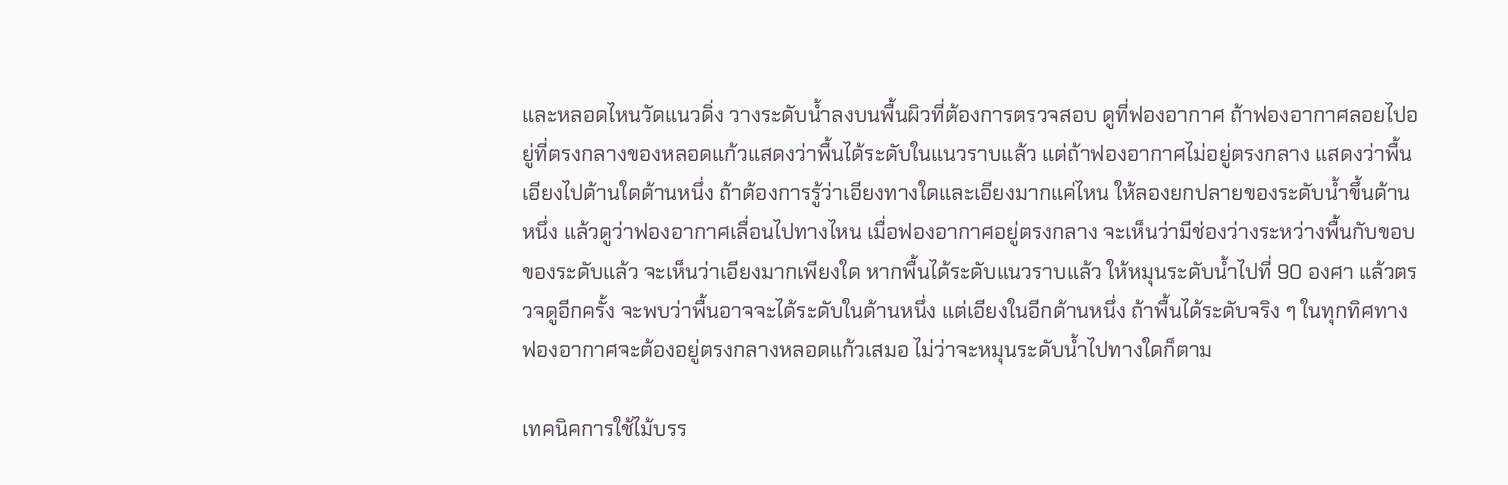และหลอดไหนวัดแนวดิ่ง วางระดับน้ำลงบนพื้นผิวที่ต้องการตรวจสอบ ดูที่ฟองอากาศ ถ้าฟองอากาศลอยไปอยู่ที่ตรงกลางของหลอดแก้วแสดงว่าพื้นได้ระดับในแนวราบแล้ว แต่ถ้าฟองอากาศไม่อยู่ตรงกลาง แสดงว่าพื้นเอียงไปด้านใดด้านหนึ่ง ถ้าต้องการรู้ว่าเอียงทางใดและเอียงมากแค่ไหน ให้ลองยกปลายของระดับน้ำขึ้นด้านหนึ่ง แล้วดูว่าฟองอากาศเลื่อนไปทางไหน เมื่อฟองอากาศอยู่ตรงกลาง จะเห็นว่ามีช่องว่างระหว่างพื้นกับขอบของระดับแล้ว จะเห็นว่าเอียงมากเพียงใด หากพื้นได้ระดับแนวราบแล้ว ให้หมุนระดับน้ำไปที่ 90 องศา แล้วตรวจดูอีกครั้ง จะพบว่าพื้นอาจจะได้ระดับในด้านหนึ่ง แต่เอียงในอีกด้านหนึ่ง ถ้าพื้นได้ระดับจริง ๆ ในทุกทิศทาง ฟองอากาศจะต้องอยู่ตรงกลางหลอดแก้วเสมอ ไม่ว่าจะหมุนระดับน้ำไปทางใดก็ตาม

เทคนิคการใช้ไม้บรร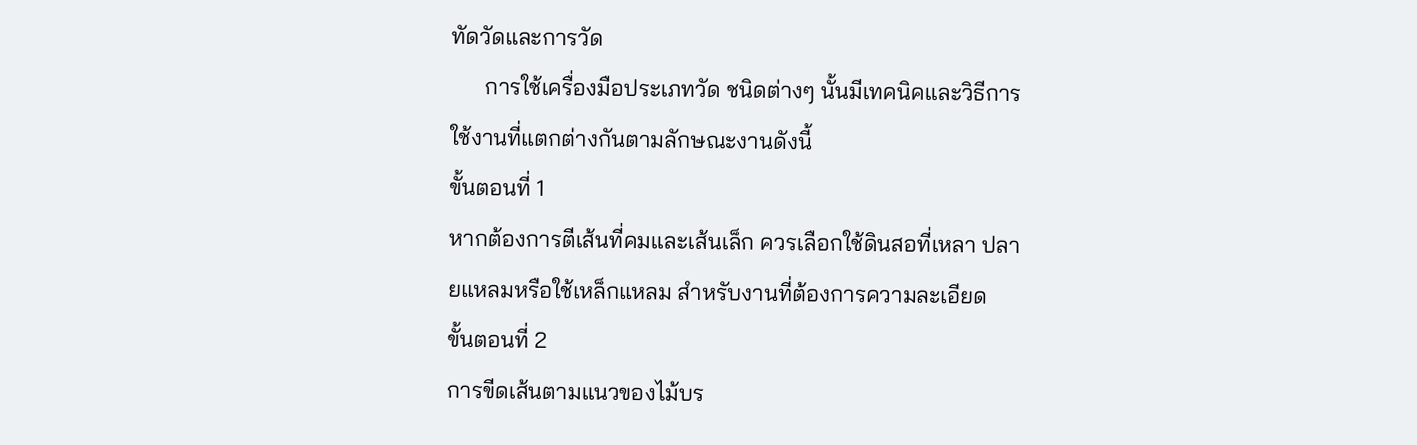ทัดวัดและการวัด
      การใช้เครื่องมือประเภทวัด ชนิดต่างๆ นั้นมีเทคนิคและวิธีการใช้งานที่แตกต่างกันตามลักษณะงานดังนี้
ขั้นตอนที่ 1
หากต้องการตีเส้นที่คมและเส้นเล็ก ควรเลือกใช้ดินสอที่เหลา ปลายแหลมหรือใช้เหล็กแหลม สำหรับงานที่ต้องการความละเอียด
ขั้นตอนที่ 2
การขีดเส้นตามแนวของไม้บร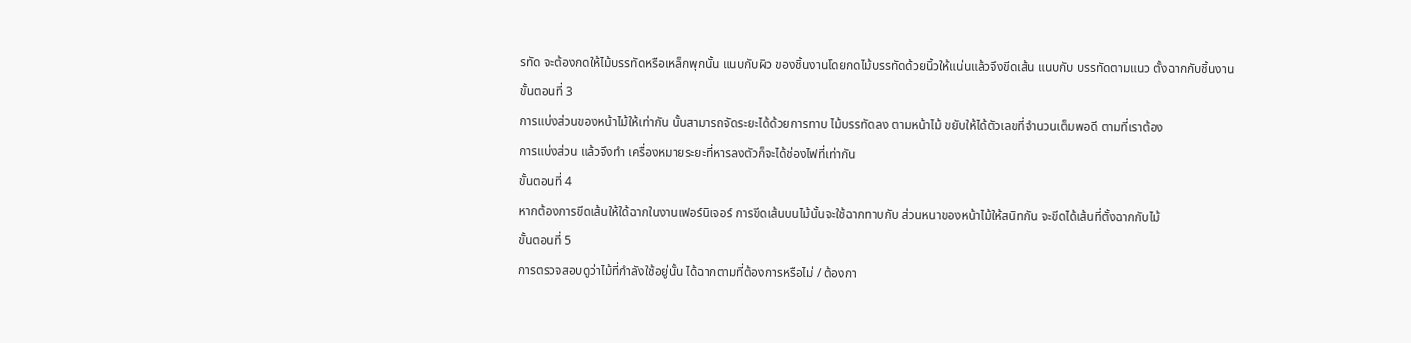รทัด จะต้องกดให้ไม้บรรทัดหรือเหล็กพุกนั้น แนบกับผิว ของชิ้นงานโดยกดไม้บรรทัดด้วยนิ้วให้แน่นแล้วจึงขีดเส้น แนบกับ บรรทัดตามแนว ตั้งฉากกับชิ้นงาน
ขั้นตอนที่ 3
การแบ่งส่วนของหน้าไม้ให้เท่ากัน นั้นสามารถจัดระยะได้ด้วยการทาบ ไม้บรรทัดลง ตามหน้าไม้ ขยับให้ได้ตัวเลขที่จำนวนเต็มพอดี ตามที่เราต้อง
การแบ่งส่วน แล้วจึงทำ เครื่องหมายระยะที่หารลงตัวก็จะได้ช่องไฟที่เท่ากัน
ขั้นตอนที่ 4
หากต้องการขีดเส้นให้ใด้ฉากในงานเฟอร์นิเจอร์ การขีดเส้นบนไม้นั้นจะใช้ฉากทาบกับ ส่วนหนาของหน้าไม้ให้สนิทกัน จะขีดได้เส้นที่ตั้งฉากกับไม้
ขั้นตอนที่ 5
การตรวจสอบดูว่าไม้ที่กำลังใช้อยู่นั้น ได้ฉากตามที่ต้องการหรือไม่ / ต้องกา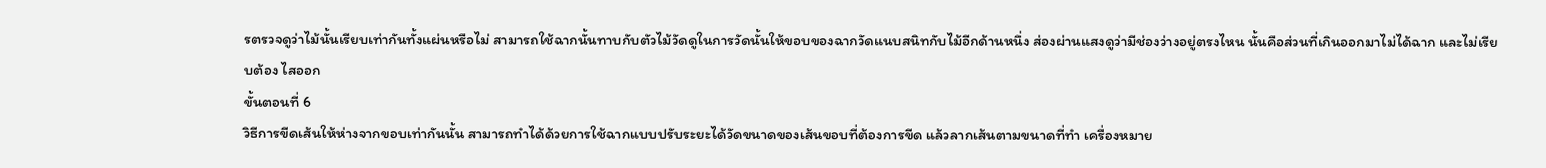รตรวจดูว่าไม้นั้นเรียบเท่ากันทั้งแผ่นหรือไม่ สามารถใช้ฉากนั้นทาบกับตัวไม้วัดดูในการวัดนั้นให้ขอบของฉากวัดแนบสนิทกับไม้อีกด้านหนึ่ง ส่องผ่านแสงดูว่ามีช่องว่างอยู่ตรงไหน นั้นคือส่วนที่เกินออกมาไม่ได้ฉาก และไม่เรียบต้อง ไสออก
ขั้นตอนที่ 6
วิธีการขีดเส้นให้ห่างจากขอบเท่ากันนั้น สามารถทำได้ด้วยการใช้ฉากแบบปรับระยะได้วัดขนาดของเส้นขอบที่ต้องการขีด แล้วลากเส้นตามขนาดที่ทำ เครื่องหมาย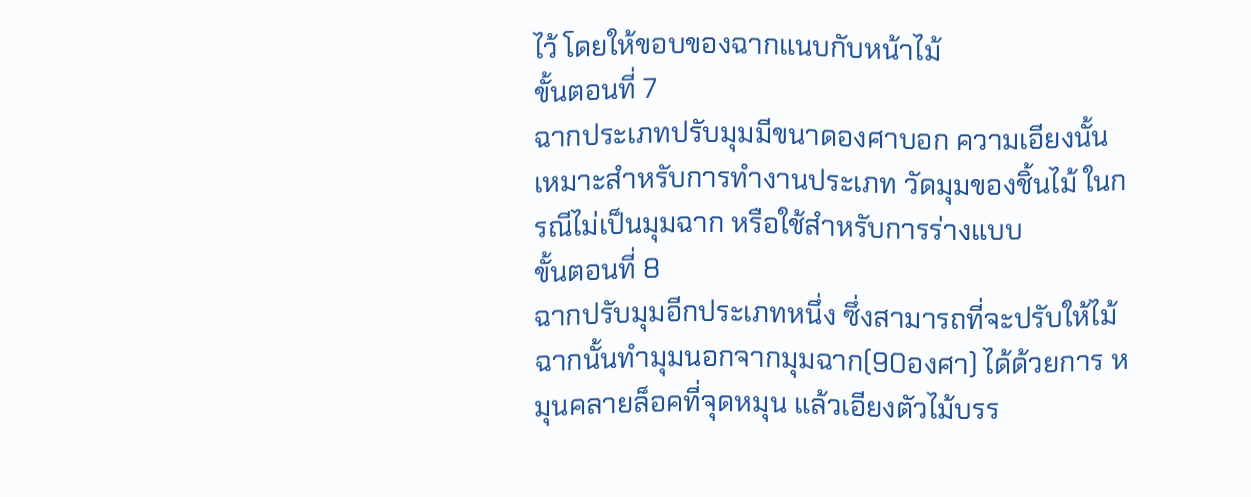ไว้ โดยให้ขอบของฉากแนบกับหน้าไม้
ขั้นตอนที่ 7
ฉากประเภทปรับมุมมีขนาดองศาบอก ความเอียงนั้นเหมาะสำหรับการทำงานประเภท วัดมุมของชิ้นไม้ ในกรณีไม่เป็นมุมฉาก หรือใช้สำหรับการร่างแบบ
ขั้นตอนที่ 8
ฉากปรับมุมอีกประเภทหนึ่ง ซึ่งสามารถที่จะปรับให้ไม้ฉากนั้นทำมุมนอกจากมุมฉาก(90องศา) ได้ด้วยการ หมุนคลายล็อคที่จุดหมุน แล้วเอียงตัวไม้บรร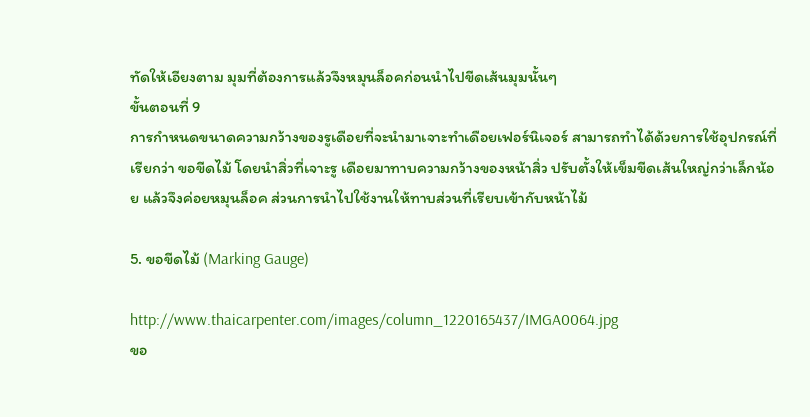ทัดให้เอียงตาม มุมที่ต้องการแล้วจึงหมุนล็อคก่อนนำไปขีดเส้นมุมนั้นๆ
ขั้นตอนที่ 9
การกำหนดขนาดความกว้างของรูเดือยที่จะนำมาเจาะทำเดือยเฟอร์นิเจอร์ สามารถทำได้ด้วยการใช้อุปกรณ์ที่เรียกว่า ขอขีดไม้ โดยนำสิ่วที่เจาะรู เดือยมาทาบความกว้างของหน้าสิ่ว ปรับตั้งให้เข็มขีดเส้นใหญ่กว่าเล็กน้อย แล้วจึงค่อยหมุนล็อค ส่วนการนำไปใช้งานให้ทาบส่วนที่เรียบเข้ากับหน้าไม้

5. ขอขีดไม้ (Marking Gauge)

http://www.thaicarpenter.com/images/column_1220165437/IMGA0064.jpg
ขอ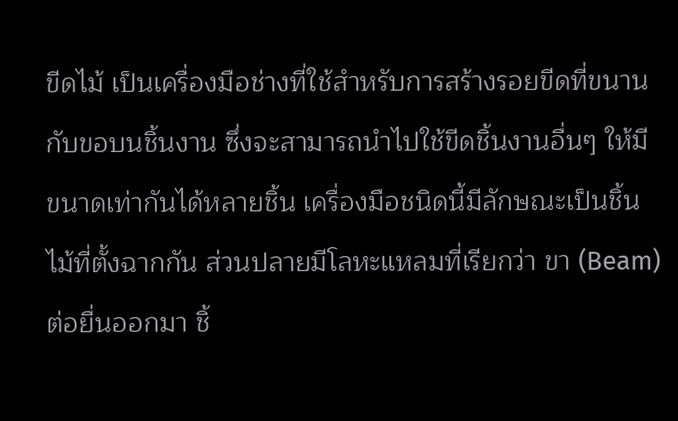ขีดไม้ เป็นเครื่องมือช่างที่ใช้สำหรับการสร้างรอยขีดที่ขนานกับขอบนชิ้นงาน ซึ่งจะสามารถนำไปใช้ขีดชิ้นงานอื่นๆ ให้มีขนาดเท่ากันได้หลายชิ้น เครื่องมือชนิดนี้มีลักษณะเป็นชิ้นไม้ที่ตั้งฉากกัน ส่วนปลายมีโลหะแหลมที่เรียกว่า ขา (Beam) ต่อยื่นออกมา ชิ้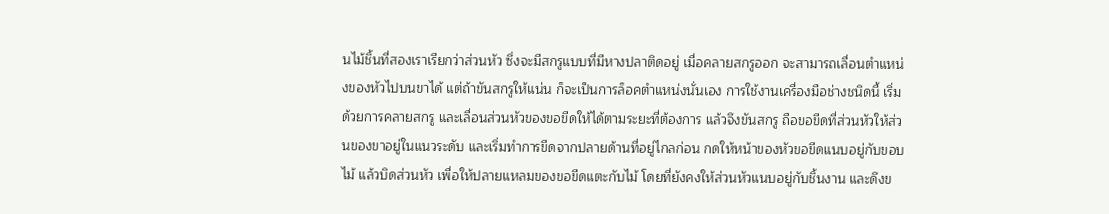นไม้ชิ้นที่สองเราเรียกว่าส่วนหัว ซึ่งจะมีสกรูแบบที่มีหางปลาติดอยู่ เมื่อคลายสกรูออก จะสามารถเลื่อนตำแหน่งของหัวไปบนขาได้ แต่ถ้าขันสกรูให้แน่น ก็จะเป็นการล็อคตำแหน่งนั่นเอง การใช้งานเครื่องมือช่างชนิดนี้ เริ่มด้วยการคลายสกรู และเลื่อนส่วนหัวของขอขีดให้ได้ตามระยะที่ต้องการ แล้วจึงขันสกรู ถือขอขีดที่ส่วนหัวให้ส่วนของขาอยู่ในแนวระดับ และเริ่มทำการขีดจากปลายด้านที่อยู่ไกลก่อน กดให้หน้าของหัวขอขีดแนบอยู่กับขอบไม้ แล้วบิดส่วนหัว เพื่อให้ปลายแหลมของขอขีดแตะกับไม้ โดยที่ยังคงให้ส่วนหัวแนบอยู่กับชิ้นงาน และดึงข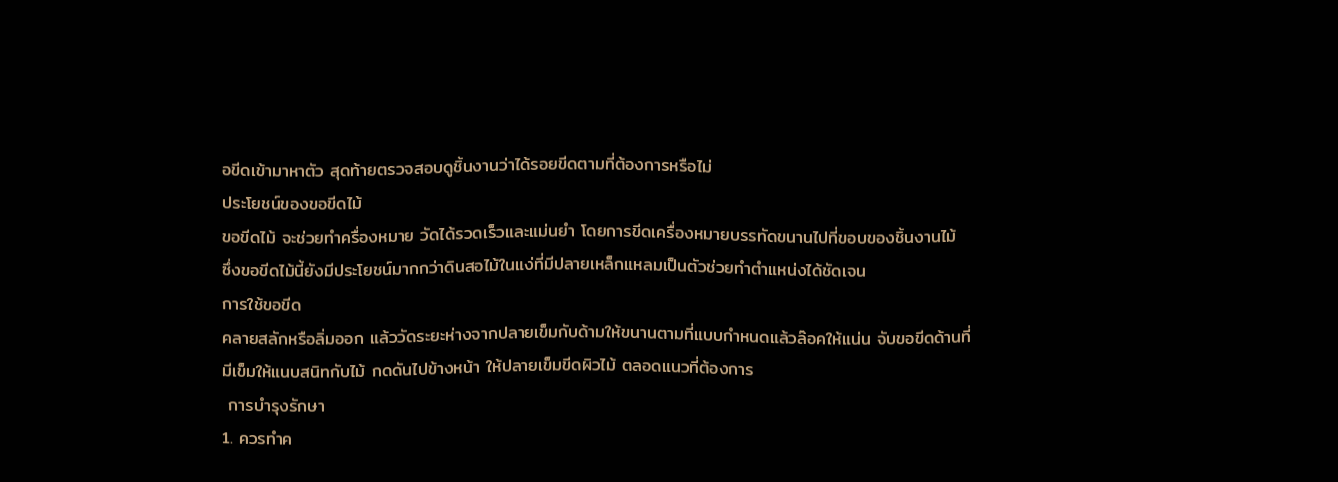อขีดเข้ามาหาตัว สุดท้ายตรวจสอบดูชิ้นงานว่าได้รอยขีดตามที่ต้องการหรือไม่
ประโยชน์ของขอขีดไม้
ขอขีดไม้ จะช่วยทำครื่องหมาย วัดได้รวดเร็วและแม่นยำ โดยการขีดเครื่องหมายบรรทัดขนานไปที่ขอบของชิ้นงานไม้  ซึ่งขอขีดไม้นี้ยังมีประโยชน์มากกว่าดินสอไม้ในแง่ที่มีปลายเหล็กแหลมเป็นตัวช่วยทำตำแหน่งได้ชัดเจน
การใช้ขอขีด
คลายสลักหรือลิ่มออก แล้ววัดระยะห่างจากปลายเข็มกับด้ามให้ขนานตามที่แบบกำหนดแล้วล๊อคให้แน่น จับขอขีดด้านที่มีเข็มให้แนบสนิทกับไม้ กดดันไปข้างหน้า ให้ปลายเข็มขีดผิวไม้ ตลอดแนวที่ต้องการ
 การบำรุงรักษา
1. ควรทำค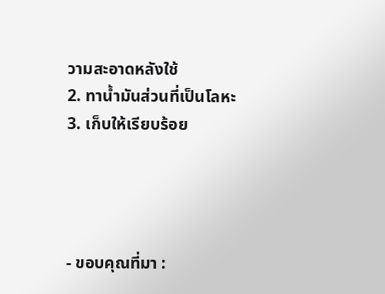วามสะอาดหลังใช้
2. ทาน้ำมันส่วนที่เป็นโลหะ
3. เก็บให้เรียบร้อย




- ขอบคุณที่มา :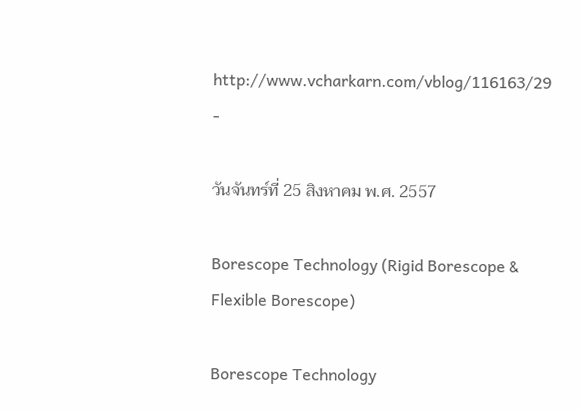http://www.vcharkarn.com/vblog/116163/29 -

วันจันทร์ที่ 25 สิงหาคม พ.ศ. 2557

Borescope Technology (Rigid Borescope & Flexible Borescope)

Borescope Technology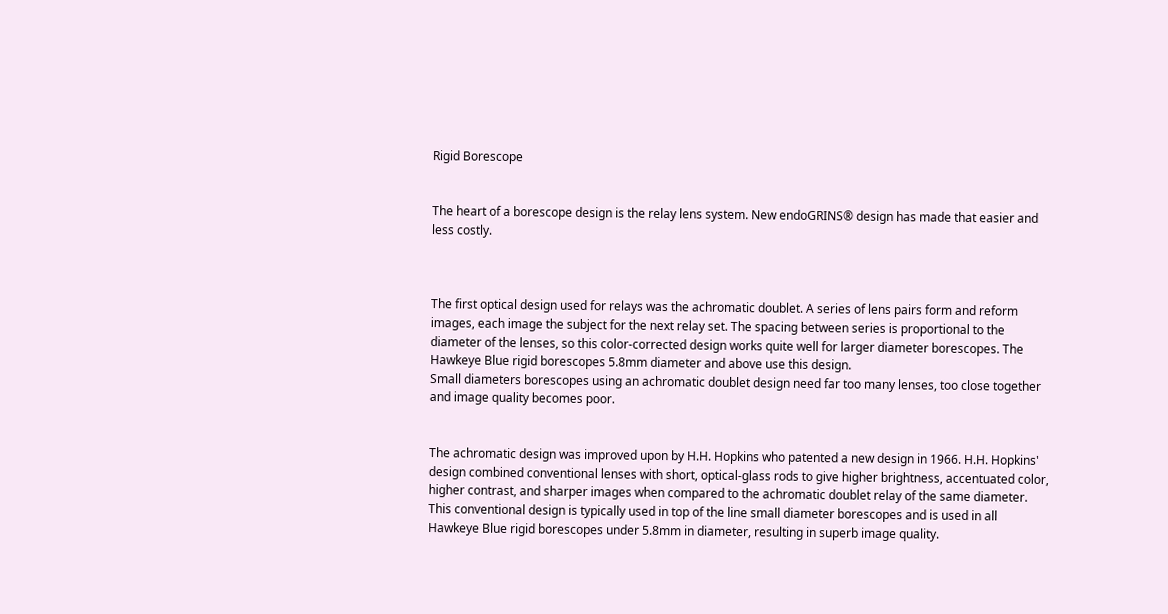Rigid Borescope


The heart of a borescope design is the relay lens system. New endoGRINS® design has made that easier and less costly.



The first optical design used for relays was the achromatic doublet. A series of lens pairs form and reform images, each image the subject for the next relay set. The spacing between series is proportional to the diameter of the lenses, so this color-corrected design works quite well for larger diameter borescopes. The Hawkeye Blue rigid borescopes 5.8mm diameter and above use this design.
Small diameters borescopes using an achromatic doublet design need far too many lenses, too close together and image quality becomes poor.


The achromatic design was improved upon by H.H. Hopkins who patented a new design in 1966. H.H. Hopkins' design combined conventional lenses with short, optical-glass rods to give higher brightness, accentuated color, higher contrast, and sharper images when compared to the achromatic doublet relay of the same diameter. This conventional design is typically used in top of the line small diameter borescopes and is used in all Hawkeye Blue rigid borescopes under 5.8mm in diameter, resulting in superb image quality.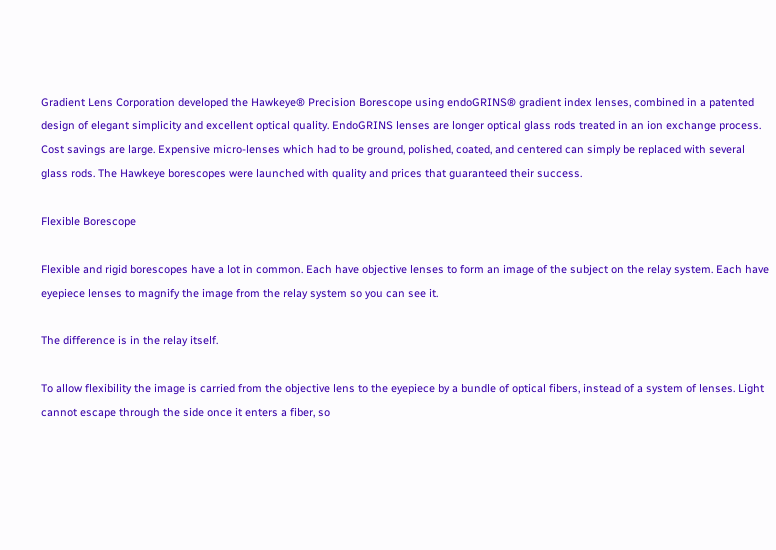Gradient Lens Corporation developed the Hawkeye® Precision Borescope using endoGRINS® gradient index lenses, combined in a patented design of elegant simplicity and excellent optical quality. EndoGRINS lenses are longer optical glass rods treated in an ion exchange process. Cost savings are large. Expensive micro-lenses which had to be ground, polished, coated, and centered can simply be replaced with several glass rods. The Hawkeye borescopes were launched with quality and prices that guaranteed their success.

Flexible Borescope

Flexible and rigid borescopes have a lot in common. Each have objective lenses to form an image of the subject on the relay system. Each have eyepiece lenses to magnify the image from the relay system so you can see it.

The difference is in the relay itself.

To allow flexibility the image is carried from the objective lens to the eyepiece by a bundle of optical fibers, instead of a system of lenses. Light cannot escape through the side once it enters a fiber, so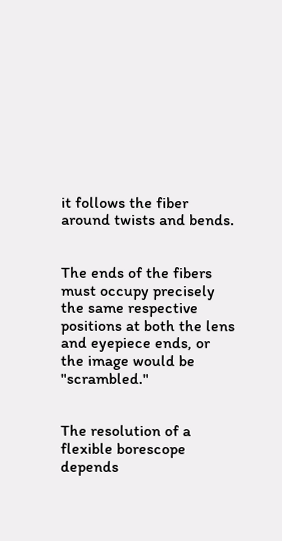it follows the fiber around twists and bends.


The ends of the fibers must occupy precisely the same respective positions at both the lens and eyepiece ends, or the image would be "scrambled."


The resolution of a flexible borescope depends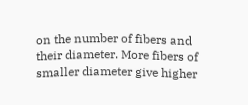on the number of fibers and their diameter. More fibers of smaller diameter give higher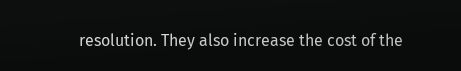resolution. They also increase the cost of the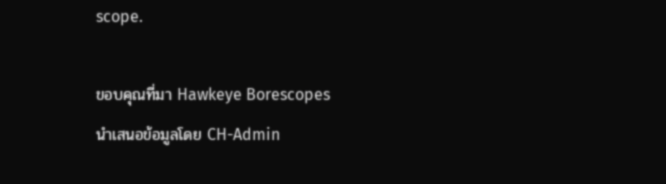scope.

ขอบคุณที่มา Hawkeye Borescopes
นำเสนอข้อมูลโดย CH-Admin